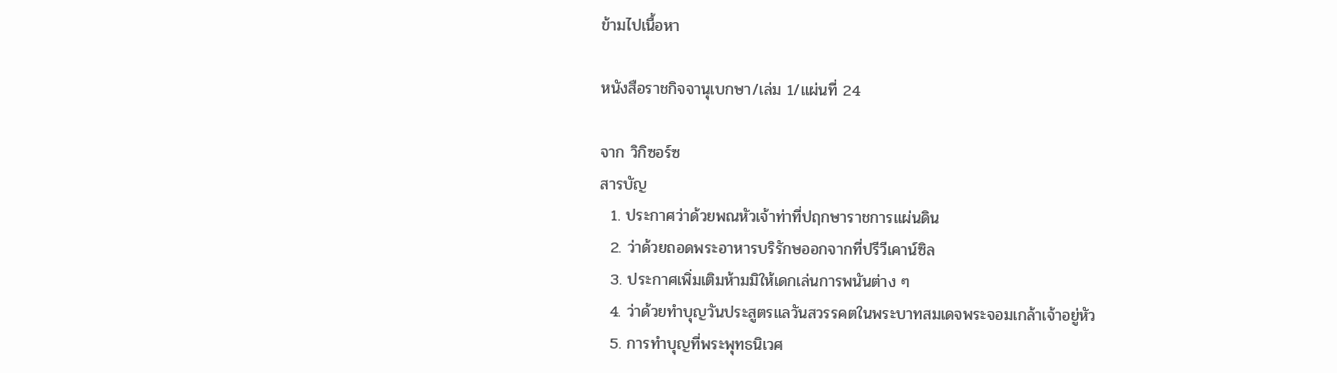ข้ามไปเนื้อหา

หนังสือราชกิจจานุเบกษา/เล่ม 1/แผ่นที่ 24

จาก วิกิซอร์ซ
สารบัญ
  1. ประกาศว่าด้วยพณหัวเจ้าท่าที่ปฤกษาราชการแผ่นดิน
  2. ว่าด้วยถอดพระอาหารบริรักษออกจากที่ปรีวีเคาน์ซิล
  3. ประกาศเพิ่มเติมห้ามมิให้เดกเล่นการพนันต่าง ๆ
  4. ว่าด้วยทำบุญวันประสูตรแลวันสวรรคตในพระบาทสมเดจพระจอมเกล้าเจ้าอยู่หัว
  5. การทำบุญที่พระพุทธนิเวศ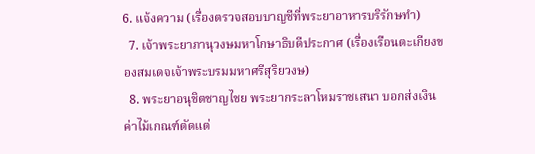6. แจ้งความ (เรื่องตรวจสอบบาญชีที่พระยาอาหารบริรักษทำ)
  7. เจ้าพระยาภานุวงษมหาโกษาธิบดีประกาศ (เรื่องเรือนตะเกียงของสมเดจเจ้าพระบรมมหาศรีสุริยวงษ)
  8. พระยาอนุชิตชาญไชย พระยากระลาโหมราชเสนา บอกส่งเงินค่าไม้เกณฑ์ตัดแต่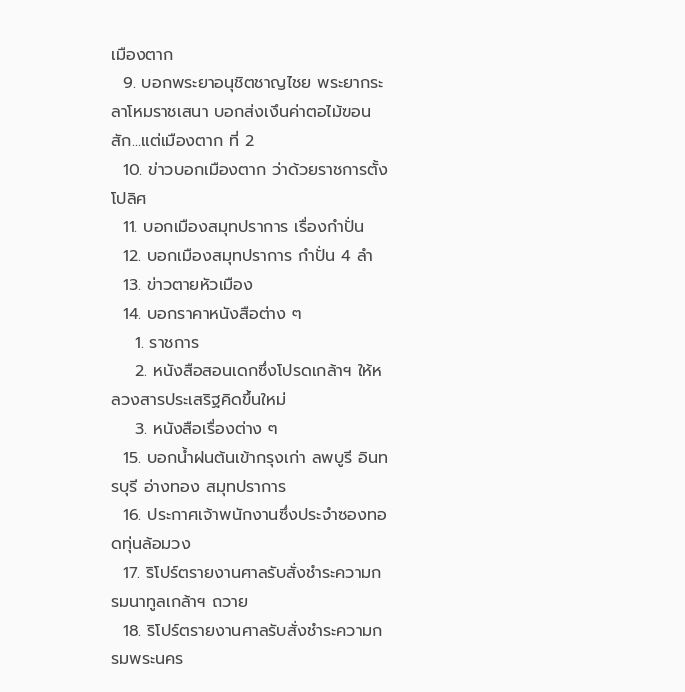เมืองตาก
  9. บอกพระยาอนุชิตชาญไชย พระยากระลาโหมราชเสนา บอกส่งเงึนค่าตอไม้ฃอนสัก...แต่เมืองตาก ที่ 2
  10. ข่าวบอกเมืองตาก ว่าด้วยราชการตั้งโปลิศ
  11. บอกเมืองสมุทปราการ เรื่องกำปั่น
  12. บอกเมืองสมุทปราการ กำปั่น 4 ลำ
  13. ข่าวตายหัวเมือง
  14. บอกราคาหนังสือต่าง ๆ
    1. ราชการ
    2. หนังสือสอนเดกซึ่งโปรดเกล้าฯ ให้หลวงสารประเสริฐคิดขึ้นใหม่
    3. หนังสือเรื่องต่าง ๆ
  15. บอกน้ำฝนต้นเข้ากรุงเก่า ลพบูรี อินทรบุรี อ่างทอง สมุทปราการ
  16. ประกาศเจ้าพนักงานซึ่งประจำซองทอดทุ่นล้อมวง
  17. ริโปร์ตรายงานศาลรับสั่งชำระความกรมนาทูลเกล้าฯ ถวาย
  18. ริโปร์ตรายงานศาลรับสั่งชำระความกรมพระนคร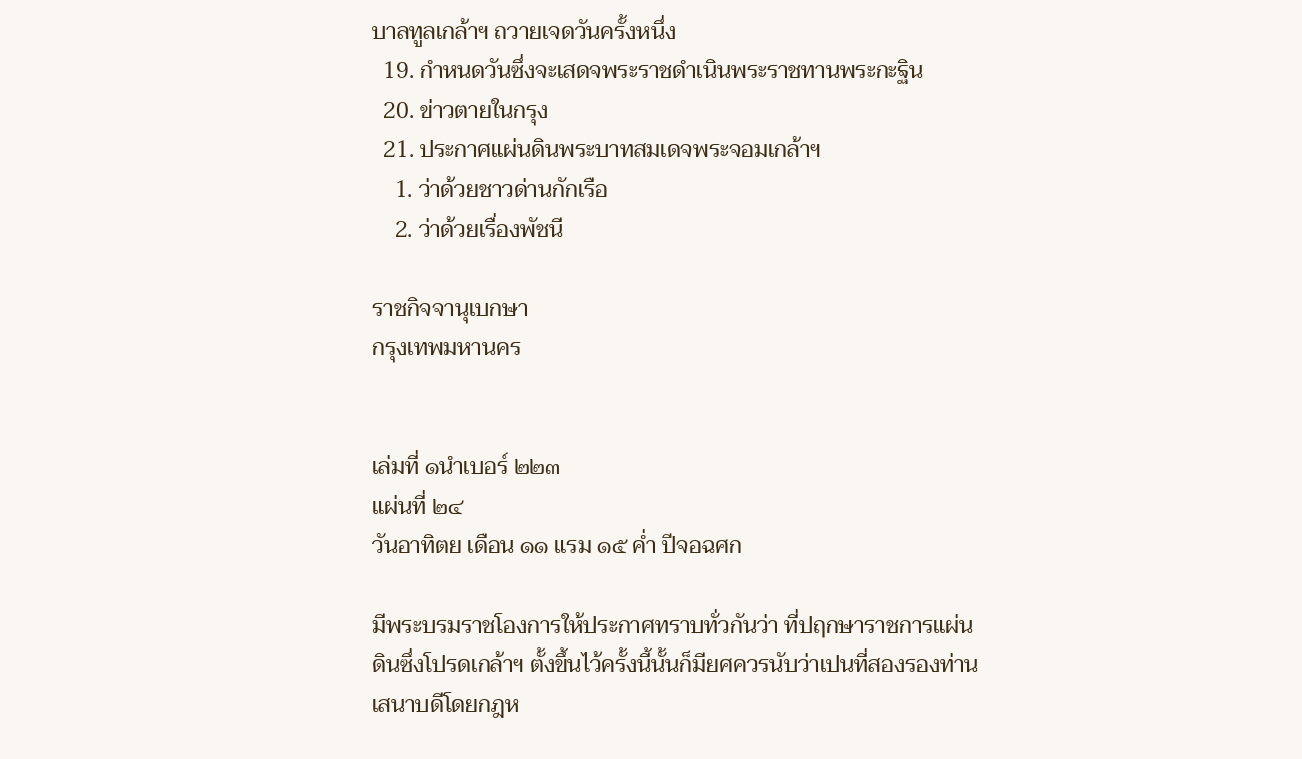บาลทูลเกล้าฯ ถวายเจดวันครั้งหนึ่ง
  19. กำหนดวันซึ่งจะเสดจพระราชดำเนินพระราชทานพระกะฐิน
  20. ข่าวตายในกรุง
  21. ประกาศแผ่นดินพระบาทสมเดจพระจอมเกล้าฯ
    1. ว่าด้วยชาวด่านกักเรือ
    2. ว่าด้วยเรื่องพัชนี

ราชกิจจานุเบกษา
กรุงเทพมหานคร


เล่มที่ ๑นำเบอร์ ๒๒๓
แผ่นที่ ๒๔
วันอาทิตย เดือน ๑๑ แรม ๑๕ ค่ำ ปีจอฉศก

มีพระบรมราชโองการให้ประกาศทราบทั่วกันว่า ที่ปฤกษาราชการแผ่นดินซึ่งโปรดเกล้าฯ ตั้งขึ้นไว้ครั้งนี้นั้นก็มียศควรนับว่าเปนที่สองรองท่านเสนาบดีโดยกฎห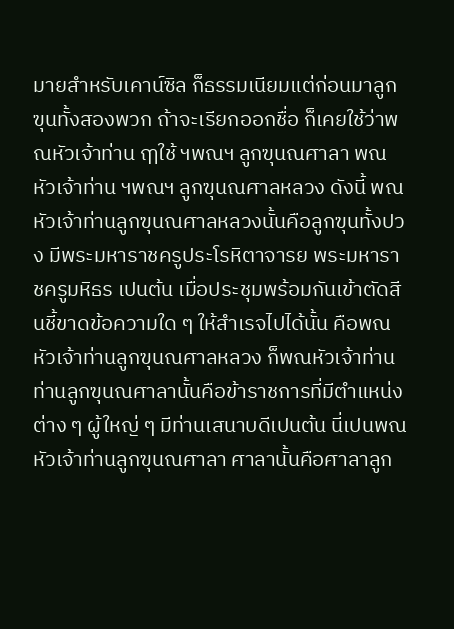มายสำหรับเคาน์ซิล ก็ธรรมเนียมแต่ก่อนมาลูกฃุนทั้งสองพวก ถ้าจะเรียกออกชื่อ ก็เคยใช้ว่าพณหัวเจ้าท่าน ฤๅใช้ ฯพณฯ ลูกฃุนณศาลา พณหัวเจ้าท่าน ฯพณฯ ลูกฃุนณศาลหลวง ดังนี้ พณหัวเจ้าท่านลูกฃุนณศาลหลวงนั้นคือลูกฃุนทั้งปวง มีพระมหาราชครูประโรหิตาจารย พระมหาราชครูมหิธร เปนต้น เมื่อประชุมพร้อมกันเข้าตัดสีนชี้ขาดข้อความใด ๆ ให้สำเรจไปได้นั้น คือพณหัวเจ้าท่านลูกฃุนณศาลหลวง ก็พณหัวเจ้าท่านท่านลูกฃุนณศาลานั้นคือข้าราชการที่มีตำแหน่งต่าง ๆ ผู้ใหญ่ ๆ มีท่านเสนาบดีเปนต้น นี่เปนพณหัวเจ้าท่านลูกฃุนณศาลา ศาลานั้นคือศาลาลูก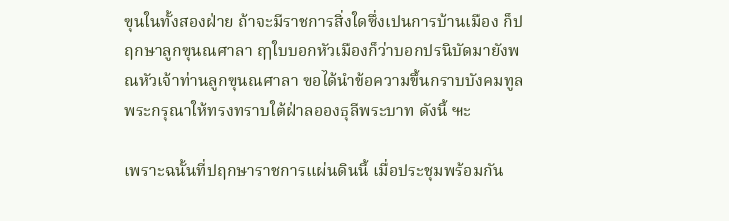ฃุนในทั้งสองฝ่าย ถ้าจะมีราชการสิ่งใดซึ่งเปนการบ้านเมือง ก็ปฤกษาลูกฃุนณศาลา ฤๅใบบอกหัวเมืองก็ว่าบอกปรนิบัดมายังพณหัวเจ้าท่านลูกฃุนณศาลา ฃอได้นำข้อความขึ้นกราบบังคมทูลพระกรุณาให้ทรงทราบใต้ฝ่าลอองธุลีพระบาท ดังนี้ ๚ะ

เพราะฉนั้นที่ปฤกษาราชการแผ่นดินนี้ เมื่อประชุมพร้อมกัน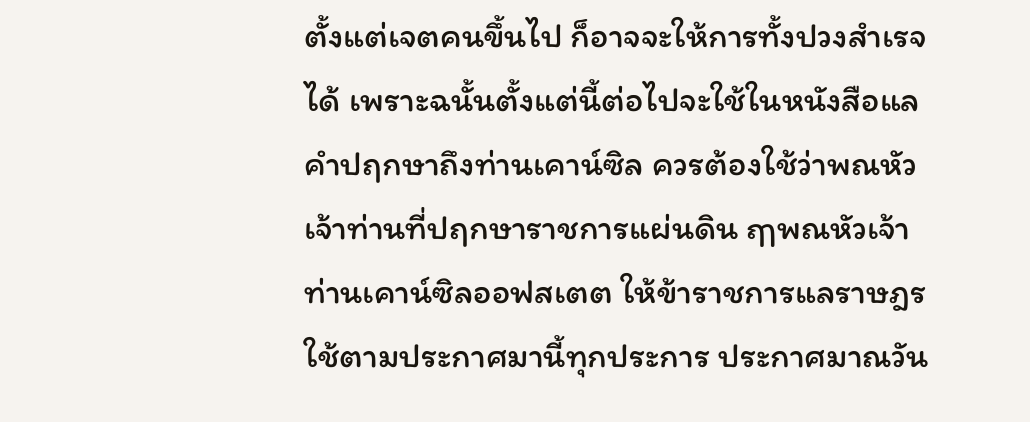ตั้งแต่เจตคนขึ้นไป ก็อาจจะให้การทั้งปวงสำเรจได้ เพราะฉนั้นตั้งแต่นี้ต่อไปจะใช้ในหนังสือแลคำปฤกษาถึงท่านเคาน์ซิล ควรต้องใช้ว่าพณหัวเจ้าท่านที่ปฤกษาราชการแผ่นดิน ฤๅพณหัวเจ้าท่านเคาน์ซิลออฟสเตต ให้ข้าราชการแลราษฎรใช้ตามประกาศมานี้ทุกประการ ประกาศมาณวัน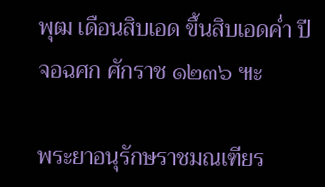พุฒ เดือนสิบเอด ขึ้นสิบเอดค่ำ ปีจอฉศก ศักราช ๑๒๓๖ ๚ะ

พระยาอนุรักษราชมณเฑียร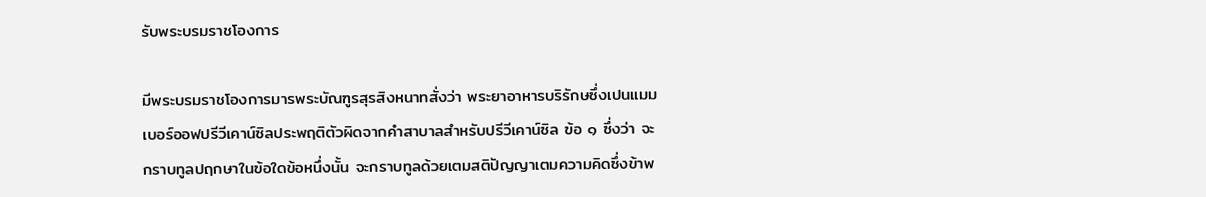รับพระบรมราชโองการ

มีพระบรมราชโองการมารพระบัณฑูรสุรสิงหนาทสั่งว่า พระยาอาหารบริรักษซึ่งเปนแมมเบอร์ออฟปรีวีเคาน์ซิลประพฤติตัวผิดจากคำสาบาลสำหรับปรีวีเคาน์ซิล ฃ้อ ๑ ซึ่งว่า จะกราบทูลปฤกษาในฃ้อใดข้อหนึ่งนั้น จะกราบทูลด้วยเตมสติปัญญาเตมความคิดซึ่งข้าพ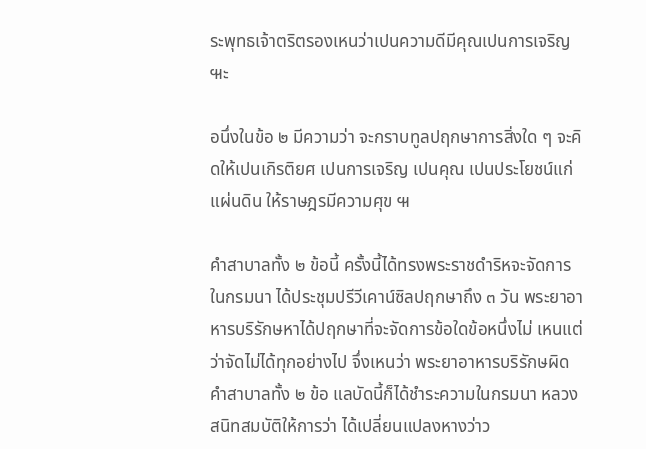ระพุทธเจ้าตริตรองเหนว่าเปนความดีมีคุณเปนการเจริญ ๚ะ

อนึ่งในข้อ ๒ มีความว่า จะกราบทูลปฤกษาการสิ่งใด ๆ จะคิดให้เปนเกิรติยศ เปนการเจริญ เปนคุณ เปนประโยชน์แก่แผ่นดิน ให้ราษฎรมีความศุข ๚

คำสาบาลทั้ง ๒ ข้อนี้ ครั้งนี้ได้ทรงพระราชดำริหจะจัดการในกรมนา ได้ประชุมปรีวีเคาน์ซิลปฤกษาถึง ๓ วัน พระยาอาหารบริรักษหาได้ปฤกษาที่จะจัดการข้อใดข้อหนึ่งไม่ เหนแต่ว่าจัดไม่ได้ทุกอย่างไป จึ่งเหนว่า พระยาอาหารบริรักษผิดคำสาบาลทั้ง ๒ ข้อ แลบัดนี้ก็ได้ชำระความในกรมนา หลวงสนิทสมบัติให้การว่า ได้เปลี่ยนแปลงหางว่าว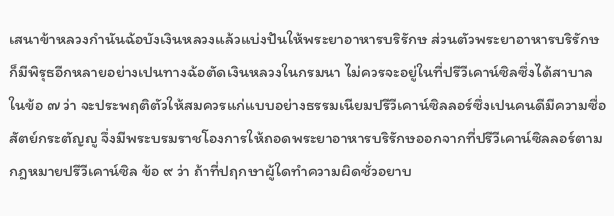เสนาข้าหลวงกำนันฉ้อบังเงินหลวงแล้วแบ่งปันให้พระยาอาหารบริรักษ ส่วนตัวพระยาอาหารบริรักษก็มีพิรุธอีกหลายอย่างเปนทางฉ้อตัดเงินหลวงในกรมนา ไม่ควรจะอยู่ในที่ปรีวีเคาน์ซิลซึ่งได้สาบาลในข้อ ๗ ว่า จะประพฤติตัวให้สมควรแก่แบบอย่างธรรมเนียมปรีวีเคาน์ซิลลอร์ซึ่งเปนคนดีมีความซื่อสัตย์กระตัญญู จึ่งมีพระบรมราชโองการให้ถอดพระยาอาหารบริรักษออกจากที่ปรีวีเคาน์ซิลลอร์ตามกฎหมายปรีวีเคาน์ซิล ข้อ ๙ ว่า ถ้าที่ปฤกษาผู้ใดทำความผิดชั่วอยาบ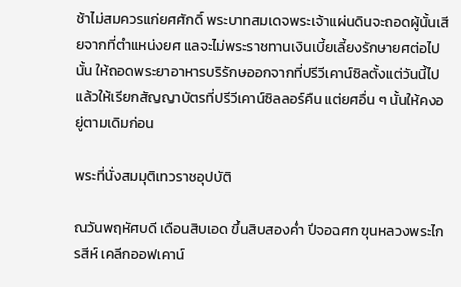ช้าไม่สมควรแก่ยศศักดิ์ พระบาทสมเดจพระเจ้าแผ่นดินจะถอดผู้นั้นเสียจากที่ตำแหน่งยศ แลจะไม่พระราชทานเงินเบี้ยเลี้ยงรักษายศต่อไปนั้น ให้ถอดพระยาอาหารบริรักษออกจากที่ปรีวีเคาน์ซิลตั้งแต่วันนี้ไป แล้วให้เรียกสัญญาบัตรที่ปรีวีเคาน์ซิลลอร์คืน แต่ยศอื่น ๆ นั้นให้คงอยู่ตามเดิมก่อน

พระที่นั่งสมมุติเทวราชอุปบัติ

ณวันพฤหัศบดี เดือนสิบเอด ขึ้นสิบสองค่ำ ปีจอฉศก ฃุนหลวงพระไกรสีห์ เคลีกออฟเคาน์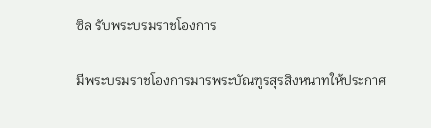ซิล รับพระบรมราชโองการ

มีพระบรมราชโองการมารพระบัณฑูรสุรสิงหนาทให้ประกาศ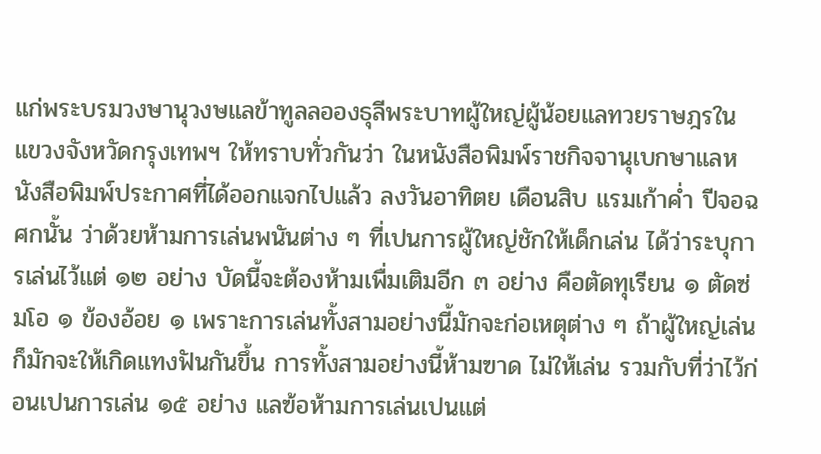แก่พระบรมวงษานุวงษแลข้าทูลลอองธุลีพระบาทผู้ใหญ่ผู้น้อยแลทวยราษฎรในแขวงจังหวัดกรุงเทพฯ ให้ทราบทั่วกันว่า ในหนังสือพิมพ์ราชกิจจานุเบกษาแลหนังสือพิมพ์ประกาศที่ได้ออกแจกไปแล้ว ลงวันอาทิตย เดือนสิบ แรมเก้าค่ำ ปีจอฉศกนั้น ว่าด้วยห้ามการเล่นพนันต่าง ๆ ที่เปนการผู้ใหญ่ชักให้เด็กเล่น ได้ว่าระบุการเล่นไว้แต่ ๑๒ อย่าง บัดนี้จะต้องห้ามเพื่มเติมอีก ๓ อย่าง คือตัดทุเรียน ๑ ตัดซ่มโอ ๑ ข้องอ้อย ๑ เพราะการเล่นทั้งสามอย่างนี้มักจะก่อเหตุต่าง ๆ ถ้าผู้ใหญ่เล่นก็มักจะให้เกิดแทงฟันกันขึ้น การทั้งสามอย่างนี้ห้ามฃาด ไม่ให้เล่น รวมกับที่ว่าไว้ก่อนเปนการเล่น ๑๕ อย่าง แลฃ้อห้ามการเล่นเปนแต่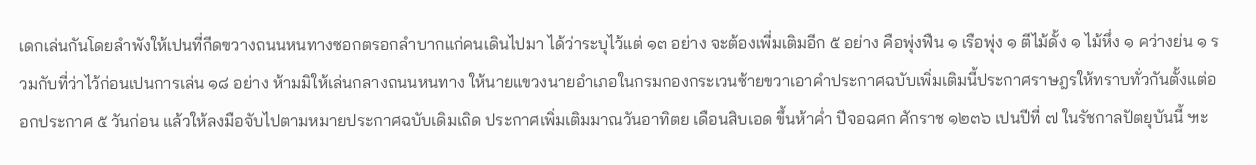เดกเล่นกันโดยลำพังให้เปนที่กีดฃวางถนนหนทางซอกตรอกลำบากแก่คนเดินไปมา ได้ว่าระบุไว้แต่ ๑๓ อย่าง จะต้องเพี่มเติมอีก ๕ อย่าง คือพุ่งฟืน ๑ เรือพุ่ง ๑ ตีไม้ดั้ง ๑ ไม้หึ่ง ๑ คว่างย่น ๑ รวมกับที่ว่าไว้ก่อนเปนการเล่น ๑๘ อย่าง ห้ามมิให้เล่นกลางถนนหนทาง ให้นายแขวงนายอำเภอในกรมกองกระเวนซ้ายขวาเอาคำประกาศฉบับเพิ่มเติมนี้ประกาศราษฎรให้ทราบทั่วกันตั้งแต่ออกประกาศ ๕ วันก่อน แล้วให้ลงมือจับไปตามหมายประกาศฉบับเดิมเถิด ประกาศเพิ่มเติมมาณวันอาทิตย เดือนสิบเอด ขึ้นห้าค่ำ ปีจอฉศก ศักราช ๑๒๓๖ เปนปีที่ ๗ ในรัชกาลปัตยุบันนี้ ๚ะ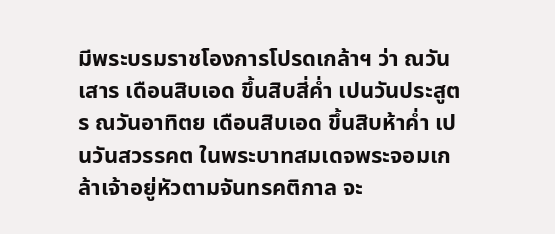มีพระบรมราชโองการโปรดเกล้าฯ ว่า ณวันเสาร เดือนสิบเอด ขึ้นสิบสี่ค่ำ เปนวันประสูตร ณวันอาทิตย เดือนสิบเอด ขึ้นสิบห้าค่ำ เปนวันสวรรคต ในพระบาทสมเดจพระจอมเกล้าเจ้าอยู่หัวตามจันทรคติกาล จะ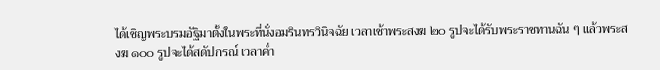ได้เชิญพระบรมอัฐิมาตั้งในพระที่นั่งอมรินทรวินิจฉัย เวลาเช้าพระสงฆ ๒๐ รูปจะได้รับพระราชทานฉัน ๆ แล้วพระสงฆ ๑๐๐ รูปจะได้สดัปกรณ์ เวลาค่ำ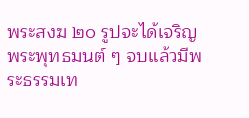พระสงฆ ๒๐ รูปจะได้เจริญพระพุทธมนต์ ๆ จบแล้วมีพระธรรมเท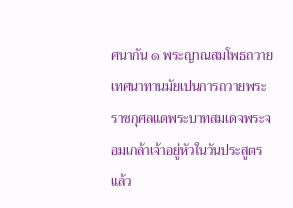ศนากัน ๑ พระญาณสมโพธถวายเทศนาทานมัยเปนการถวายพระราชกุศลแดพระบาทสมเดจพระจอมเกล้าเจ้าอยู่หัวในวันประสูตร แล้ว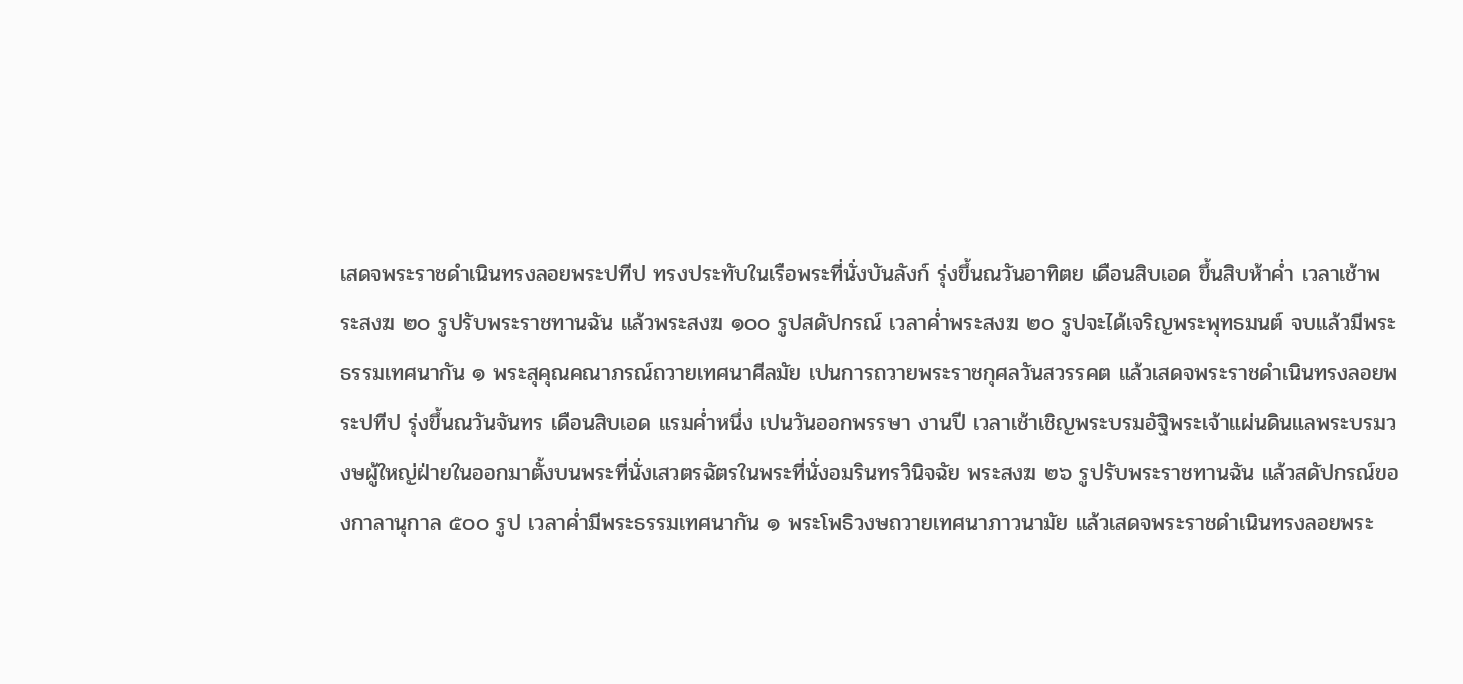เสดจพระราชดำเนินทรงลอยพระปทีป ทรงประทับในเรือพระที่นั่งบันลังก์ รุ่งขึ้นณวันอาทิตย เดือนสิบเอด ขึ้นสิบห้าค่ำ เวลาเช้าพระสงฆ ๒๐ รูปรับพระราชทานฉัน แล้วพระสงฆ ๑๐๐ รูปสดัปกรณ์ เวลาค่ำพระสงฆ ๒๐ รูปจะได้เจริญพระพุทธมนต์ จบแล้วมีพระธรรมเทศนากัน ๑ พระสุคุณคณาภรณ์ถวายเทศนาศีลมัย เปนการถวายพระราชกุศลวันสวรรคต แล้วเสดจพระราชดำเนินทรงลอยพระปทีป รุ่งขึ้นณวันจันทร เดือนสิบเอด แรมค่ำหนึ่ง เปนวันออกพรรษา งานปี เวลาเช้าเชิญพระบรมอัฐิพระเจ้าแผ่นดินแลพระบรมวงษผู้ใหญ่ฝ่ายในออกมาตั้งบนพระที่นั่งเสวตรฉัตรในพระที่นั่งอมรินทรวินิจฉัย พระสงฆ ๒๖ รูปรับพระราชทานฉัน แล้วสดัปกรณ์ของกาลานุกาล ๕๐๐ รูป เวลาค่ำมีพระธรรมเทศนากัน ๑ พระโพธิวงษถวายเทศนาภาวนามัย แล้วเสดจพระราชดำเนินทรงลอยพระ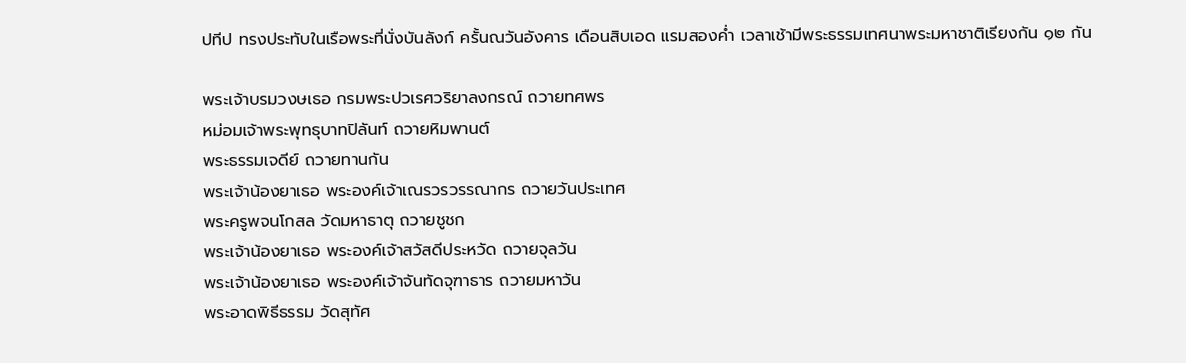ปทีป ทรงประทับในเรือพระที่นั่งบันลังก์ ครั้นณวันอังคาร เดือนสิบเอด แรมสองค่ำ เวลาเช้ามีพระธรรมเทศนาพระมหาชาติเรียงกัน ๑๒ กัน

พระเจ้าบรมวงษเธอ กรมพระปวเรศวริยาลงกรณ์ ถวายทศพร
หม่อมเจ้าพระพุทธุบาทปิลันท์ ถวายหิมพานต์
พระธรรมเจดีย์ ถวายทานกัน
พระเจ้าน้องยาเธอ พระองค์เจ้าเณรวรวรรณากร ถวายวันประเทศ
พระครูพจนโกสล วัดมหาธาตุ ถวายชูชก
พระเจ้าน้องยาเธอ พระองค์เจ้าสวัสดีประหวัด ถวายจุลวัน
พระเจ้าน้องยาเธอ พระองค์เจ้าจันทัดจุฑาธาร ถวายมหาวัน
พระอาดพิธีธรรม วัดสุทัศ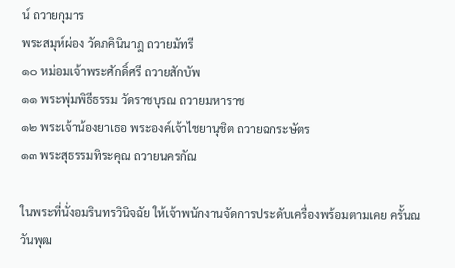น์ ถวายกุมาร
พระสมุห์ผ่อง วัดภคินินาฎ ถวายมัทรี
๑๐ หม่อมเจ้าพระศักดิ์ศรี ถวายสักบัพ
๑๑ พระพุ่มพิธีธรรม วัดราชบุรณ ถวายมหาราช
๑๒ พระเจ้าน้องยาเธอ พระองค์เจ้าไชยานุชิต ถวายฉกระษัตร
๑๓ พระสุธรรมทิระคุณ ถวายนครกัณ

ในพระที่นั่งอมรินทรวินิจฉัย ให้เจ้าพนักงานจัดการประดับเครื่องพร้อมตามเคย ครั้นณวันพุฒ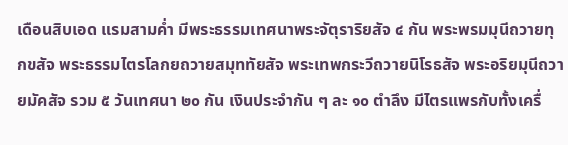เดือนสิบเอด แรมสามค่ำ มีพระธรรมเทศนาพระจัตุราริยสัจ ๔ กัน พระพรมมุนีถวายทุกขสัจ พระธรรมไตรโลกยถวายสมุททัยสัจ พระเทพกระวีถวายนิโรธสัจ พระอริยมุนีถวายมัคสัจ รวม ๕ วันเทศนา ๒๐ กัน เงินประจำกัน ๆ ละ ๑๐ ตำลึง มีไตรแพรกับทั้งเครื่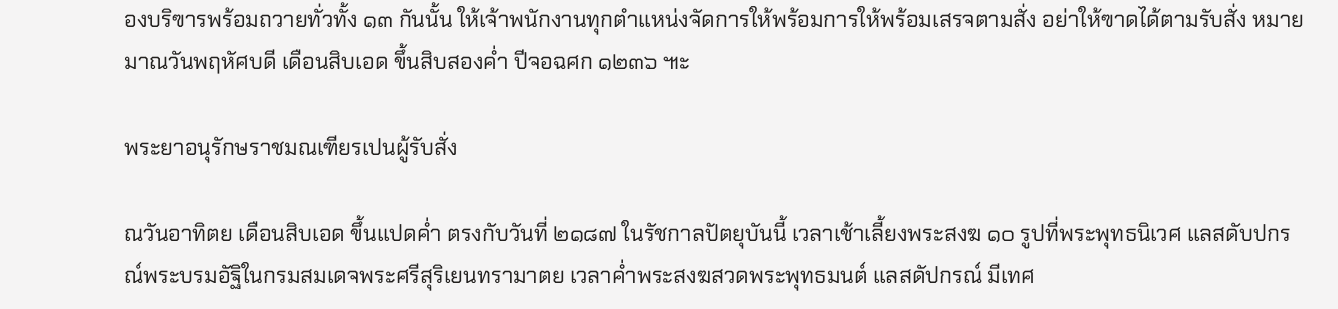องบริฃารพร้อมถวายทั่วทั้ง ๑๓ กันนั้น ให้เจ้าพนักงานทุกตำแหน่งจัดการให้พร้อมการให้พร้อมเสรจตามสั่ง อย่าให้ฃาดได้ตามรับสั่ง หมายมาณวันพฤหัศบดี เดือนสิบเอด ขึ้นสิบสองค่ำ ปีจอฉศก ๑๒๓๖ ๚ะ

พระยาอนุรักษราชมณเฑียรเปนผู้รับสั่ง

ณวันอาทิตย เดือนสิบเอด ขึ้นแปดค่ำ ตรงกับวันที่ ๒๑๘๗ ในรัชกาลปัตยุบันนี้ เวลาเช้าเลี้ยงพระสงฆ ๑๐ รูปที่พระพุทธนิเวศ แลสดับปกรณ์พระบรมอัฐิในกรมสมเดจพระศรีสุริเยนทรามาตย เวลาค่ำพระสงฆสวดพระพุทธมนต์ แลสดัปกรณ์ มีเทศ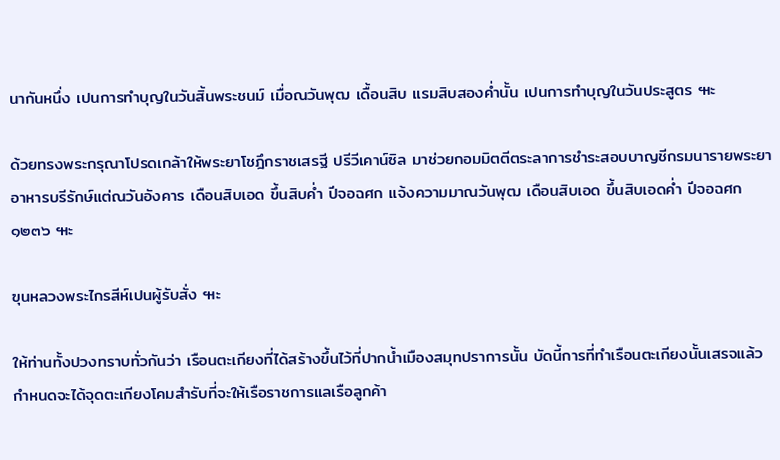นากันหนึ่ง เปนการทำบุญในวันสิ้นพระชนม์ เมื่อณวันพุฒ เดื้อนสิบ แรมสิบสองค่ำนั้น เปนการทำบุญในวันประสูตร ๚ะ

ด้วยทรงพระกรุณาโปรดเกล้าให้พระยาโชฎึกราชเสรฐี ปรีวีเคาน์ซิล มาช่วยกอมมิตตีตระลาการชำระสอบบาญชีกรมนารายพระยาอาหารบรีรักษ์แต่ณวันอังคาร เดือนสิบเอด ขึ้นสิบค่ำ ปีจอฉศก แจ้งความมาณวันพุฒ เดือนสิบเอด ขึ้นสิบเอดค่ำ ปีจอฉศก ๑๒๓๖ ๚ะ

ฃุนหลวงพระไกรสีห์เปนผู้รับสั่ง ๚ะ

ให้ท่านทั้งปวงทราบทั่วกันว่า เรือนตะเกียงที่ได้สร้างขึ้นไว้ที่ปากน้ำเมืองสมุทปราการนั้น บัดนี้การที่ทำเรือนตะเกียงนั้นเสรจแล้ว กำหนดจะได้จุดตะเกียงโคมสำรับที่จะให้เรือราชการแลเรือลูกค้า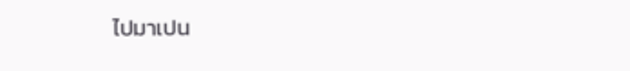ไปมาเปน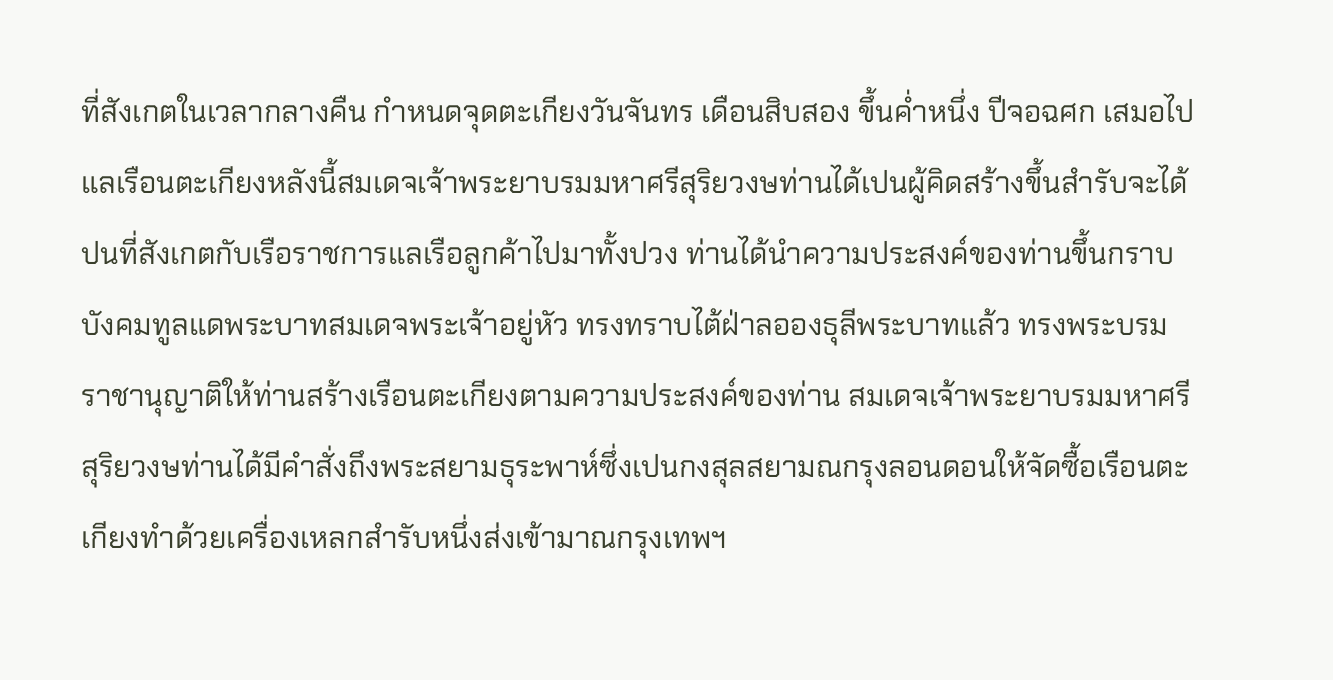ที่สังเกตในเวลากลางคืน กำหนดจุดตะเกียงวันจันทร เดือนสิบสอง ขึ้นค่ำหนึ่ง ปีจอฉศก เสมอไป แลเรือนตะเกียงหลังนี้สมเดจเจ้าพระยาบรมมหาศรีสุริยวงษท่านได้เปนผู้คิดสร้างขึ้นสำรับจะได้ปนที่สังเกตกับเรือราชการแลเรือลูกค้าไปมาทั้งปวง ท่านได้นำความประสงค์ของท่านขึ้นกราบบังคมทูลแดพระบาทสมเดจพระเจ้าอยู่หัว ทรงทราบไต้ฝ่าลอองธุลีพระบาทแล้ว ทรงพระบรมราชานุญาติให้ท่านสร้างเรือนตะเกียงตามความประสงค์ของท่าน สมเดจเจ้าพระยาบรมมหาศรีสุริยวงษท่านได้มีคำสั่งถึงพระสยามธุระพาห์ซึ่งเปนกงสุลสยามณกรุงลอนดอนให้จัดซื้อเรือนตะเกียงทำด้วยเครื่องเหลกสำรับหนึ่งส่งเข้ามาณกรุงเทพฯ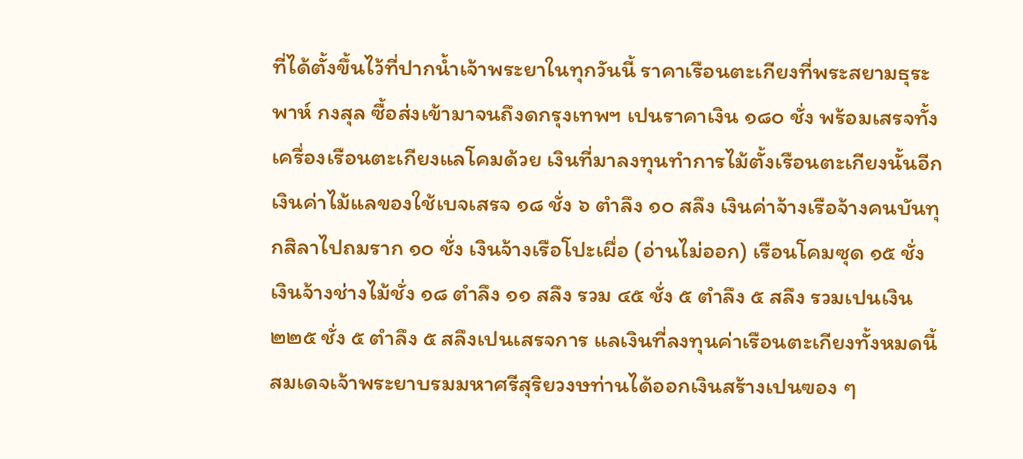ที่ได้ตั้งขึ้นไว้ที่ปากน้ำเจ้าพระยาในทุกวันนี้ ราคาเรือนตะเกียงที่พระสยามธุระพาห์ กงสุล ซื้อส่งเข้ามาจนถึงดกรุงเทพฯ เปนราคาเงิน ๑๘๐ ชั่ง พร้อมเสรจทั้งเครื่องเรือนตะเกียงแลโคมด้วย เงินที่มาลงทุนทำการไม้ตั้งเรือนตะเกียงนั้นอีกเงินค่าไม้แลของใช้เบจเสรจ ๑๘ ชั่ง ๖ ตำลึง ๑๐ สลึง เงินค่าจ้างเรือจ้างคนบันทุกสิลาไปถมราก ๑๐ ชั่ง เงินจ้างเรือโปะเผื่อ (อ่านไม่ออก) เรือนโคมซุด ๑๕ ชั่ง เงินจ้างช่างไม้ชั่ง ๑๘ ตำลึง ๑๑ สลึง รวม ๔๕ ชั่ง ๕ ตำลึง ๕ สลึง รวมเปนเงิน ๒๒๕ ชั่ง ๕ ตำลึง ๕ สลึงเปนเสรจการ แลเงินที่ลงทุนค่าเรือนตะเกียงทั้งหมดนี้ สมเดจเจ้าพระยาบรมมหาศรีสุริยวงษท่านได้ออกเงินสร้างเปนฃอง ๆ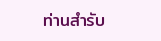ท่านสำรับ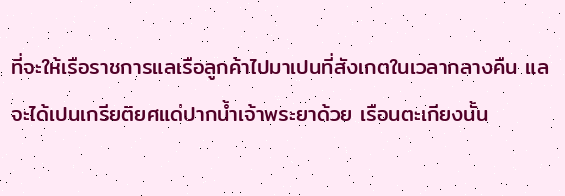ที่จะให้เรือราชการแลเรือลูกค้าไปมาเปนที่สังเกตในเวลากลางคืน แลจะได้เปนเกรียติยศแด่ปากน้ำเจ้าพระยาด้วย เรือนตะเกียงนั้น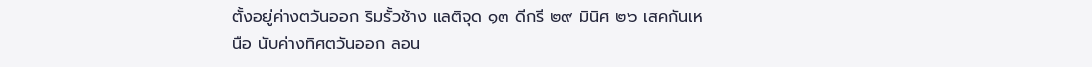ตั้งอยู่ค่างตวันออก ริมรั้วช้าง แลติจุด ๑๓ ดีกรี ๒๙ มินิศ ๒๖ เสคกันเหนือ นับค่างทิศตวันออก ลอน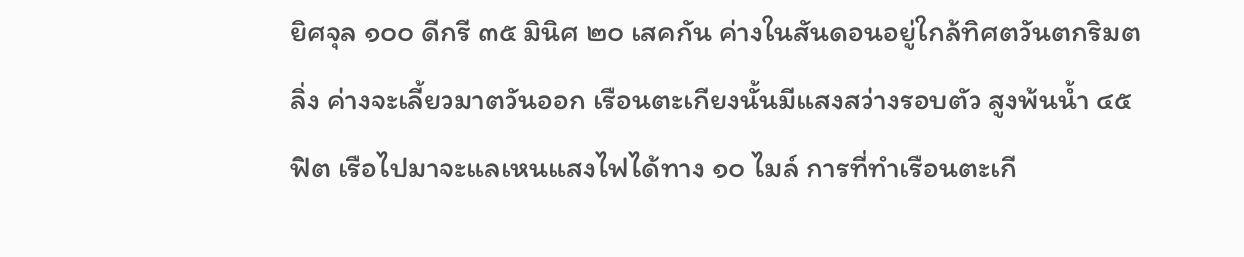ยิศจุล ๑๐๐ ดีกรี ๓๕ มินิศ ๒๐ เสคกัน ค่างในสันดอนอยู่ใกล้ทิศตวันตกริมตลิ่ง ค่างจะเลี้ยวมาตวันออก เรือนตะเกียงนั้นมีแสงสว่างรอบตัว สูงพ้นน้ำ ๔๕ ฟิต เรือไปมาจะแลเหนแสงไฟได้ทาง ๑๐ ไมล์ การที่ทำเรือนตะเกี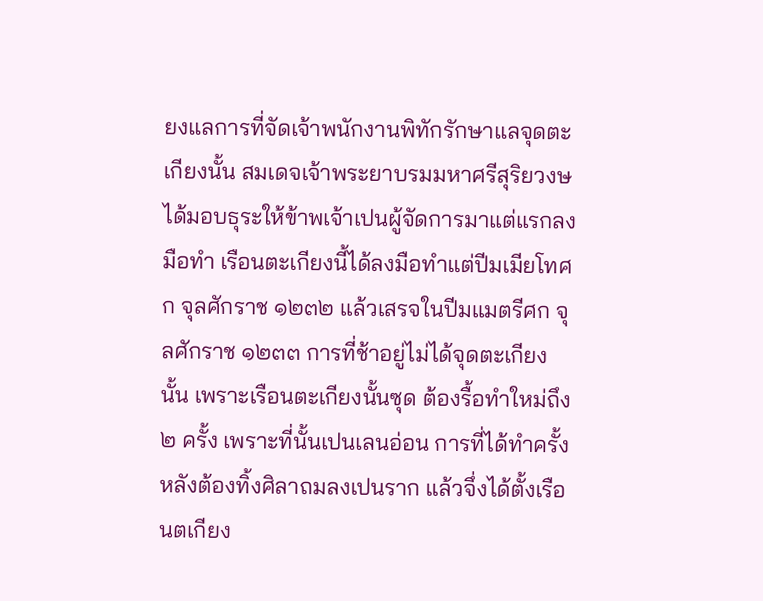ยงแลการที่จัดเจ้าพนักงานพิทักรักษาแลจุดตะเกียงนั้น สมเดจเจ้าพระยาบรมมหาศรีสุริยวงษได้มอบธุระให้ข้าพเจ้าเปนผู้จัดการมาแต่แรกลงมือทำ เรือนตะเกียงนี้ได้ลงมือทำแต่ปีมเมียโทศก จุลศักราช ๑๒๓๒ แล้วเสรจในปีมแมตรีศก จุลศักราช ๑๒๓๓ การที่ช้าอยู่ไม่ได้จุดตะเกียงนั้น เพราะเรือนตะเกียงนั้นซุด ต้องรื้อทำใหม่ถึง ๒ ครั้ง เพราะที่นั้นเปนเลนอ่อน การที่ได้ทำครั้งหลังต้องทิ้งศิลาถมลงเปนราก แล้วจึ่งได้ตั้งเรือนตเกียง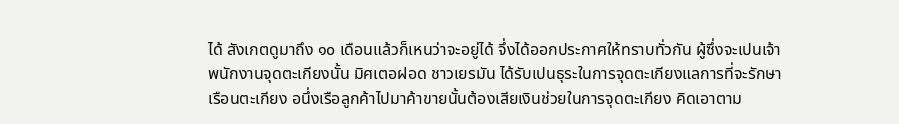ได้ สังเกตดูมาถึง ๑๐ เดือนแล้วก็เหนว่าจะอยู่ได้ จึ่งได้ออกประกาศให้ทราบทั่วกัน ผู้ซึ่งจะเปนเจ้าพนักงานจุดตะเกียงนั้น มิศเตอฝอด ชาวเยรมัน ได้รับเปนธุระในการจุดตะเกียงแลการที่จะรักษาเรือนตะเกียง อนึ่งเรือลูกค้าไปมาค้าขายนั้นต้องเสียเงินช่วยในการจุดตะเกียง คิดเอาตาม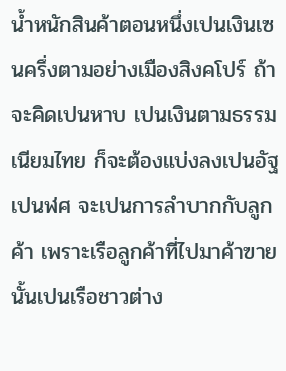น้ำหนักสินค้าตอนหนึ่งเปนเงินเซนครึ่งตามอย่างเมืองสิงคโปร์ ถ้าจะคิดเปนหาบ เปนเงินตามธรรมเนียมไทย ก็จะต้องแบ่งลงเปนอัฐเปนฬศ จะเปนการลำบากกับลูกค้า เพราะเรือลูกค้าที่ไปมาค้าฃายนั้นเปนเรือชาวต่าง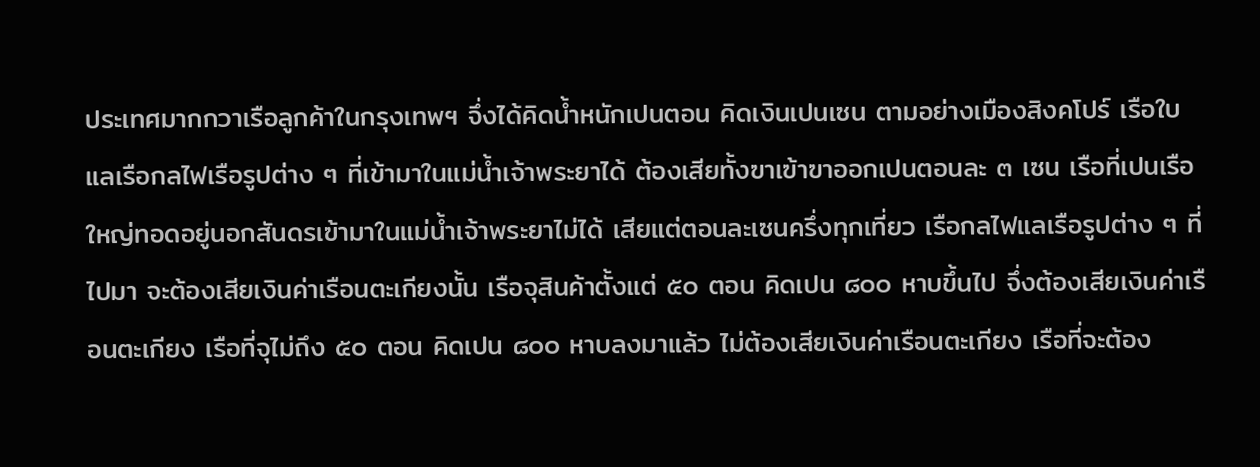ประเทศมากกวาเรือลูกค้าในกรุงเทพฯ จึ่งได้คิดน้ำหนักเปนตอน คิดเงินเปนเซน ตามอย่างเมืองสิงคโปร์ เรือใบแลเรือกลไฟเรือรูปต่าง ๆ ที่เข้ามาในแม่น้ำเจ้าพระยาได้ ต้องเสียทั้งฃาเฃ้าฃาออกเปนตอนละ ๓ เซน เรือที่เปนเรือใหญ่ทอดอยู่นอกสันดรเฃ้ามาในแม่น้ำเจ้าพระยาไม่ได้ เสียแต่ตอนละเซนครึ่งทุกเที่ยว เรือกลไฟแลเรือรูปต่าง ๆ ที่ไปมา จะต้องเสียเงินค่าเรือนตะเกียงนั้น เรือจุสินค้าตั้งแต่ ๕๐ ตอน คิดเปน ๘๐๐ หาบขึ้นไป จึ่งต้องเสียเงินค่าเรือนตะเกียง เรือที่จุไม่ถึง ๕๐ ตอน คิดเปน ๘๐๐ หาบลงมาแล้ว ไม่ต้องเสียเงินค่าเรือนตะเกียง เรือที่จะต้อง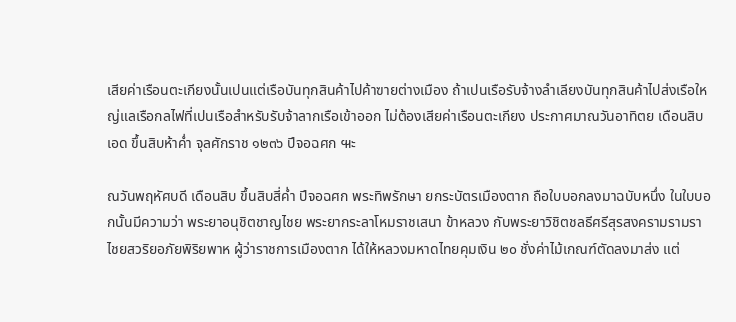เสียค่าเรือนตะเกียงนั้นเปนแต่เรือบันทุกสินค้าไปค้าฃายต่างเมือง ถ้าเปนเรือรับจ้างลำเลียงบันทุกสินค้าไปส่งเรือใหญ่แลเรือกลไฟที่เปนเรือสำหรับรับจ้าลากเรือเข้าออก ไม่ต้องเสียค่าเรือนตะเกียง ประกาศมาณวันอาทิตย เดือนสิบเอด ขึ้นสิบห้าค่ำ จุลศักราช ๑๒๓๖ ปีจอฉศก ๚ะ

ณวันพฤหัศบดี เดือนสิบ ขึ้นสิบสี่ค่ำ ปีจอฉศก พระทิพรักษา ยกระบัตรเมืองตาก ถือใบบอกลงมาฉบับหนึ่ง ในใบบอกนั้นมีความว่า พระยาอนุชิตชาญไชย พระยากระลาโหมราชเสนา ข้าหลวง กับพระยาวิชิตชลธีศรีสุรสงครามรามราไชยสวริยอภัยพิริยพาห ผู้ว่าราชการเมืองตาก ได้ให้หลวงมหาดไทยคุมเงิน ๒๐ ชั่งค่าไม้เกณฑ์ตัดลงมาส่ง แต่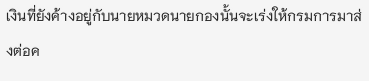เงินที่ยังค้างอยู่กับนายหมวดนายกองนั้นจะเร่งให้กรมการมาส่งต่อค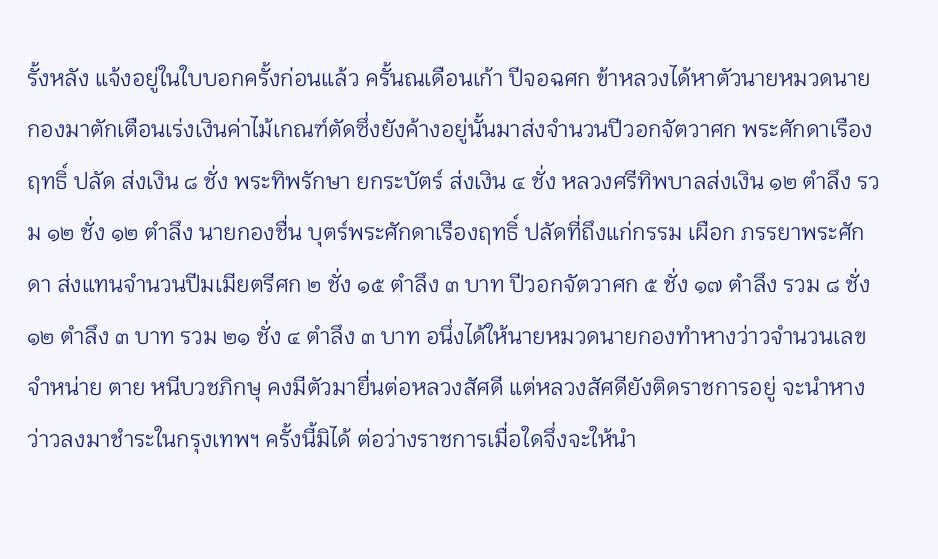รั้งหลัง แจ้งอยู่ในใบบอกครั้งก่อนแล้ว ครั้นณเดือนเก้า ปีจอฉศก ข้าหลวงได้หาตัวนายหมวดนายกองมาตักเตือนเร่งเงินค่าไม้เกณฑ์ตัดซึ่งยังค้างอยู่นั้นมาส่งจำนวนปีวอกจัตวาศก พระศักดาเรืองฤทธิ์ ปลัด ส่งเงิน ๘ ชั่ง พระทิพรักษา ยกระบัตร์ ส่งเงิน ๔ ชั่ง หลวงศรีทิพบาลส่งเงิน ๑๒ ตำลึง รวม ๑๒ ชั่ง ๑๒ ตำลึง นายกองชื่น บุตร์พระศักดาเรืองฤทธิ์ ปลัดที่ถึงแก่กรรม เผือก ภรรยาพระศักดา ส่งแทนจำนวนปีมเมียตรีศก ๒ ชั่ง ๑๕ ตำลึง ๓ บาท ปีวอกจัตวาศก ๕ ชั่ง ๑๗ ตำลึง รวม ๘ ชั่ง ๑๒ ตำลึง ๓ บาท รวม ๒๑ ชั่ง ๔ ตำลึง ๓ บาท อนึ่งได้ให้นายหมวดนายกองทำหางว่าวจำนวนเลขจำหน่าย ตาย หนีบวชภิกษุ คงมีตัวมายื่นต่อหลวงสัศดี แต่หลวงสัศดียังติดราชการอยู่ จะนำหางว่าวลงมาชำระในกรุงเทพฯ ครั้งนี้มิได้ ต่อว่างราชการเมื่อใดจึ่งจะให้นำ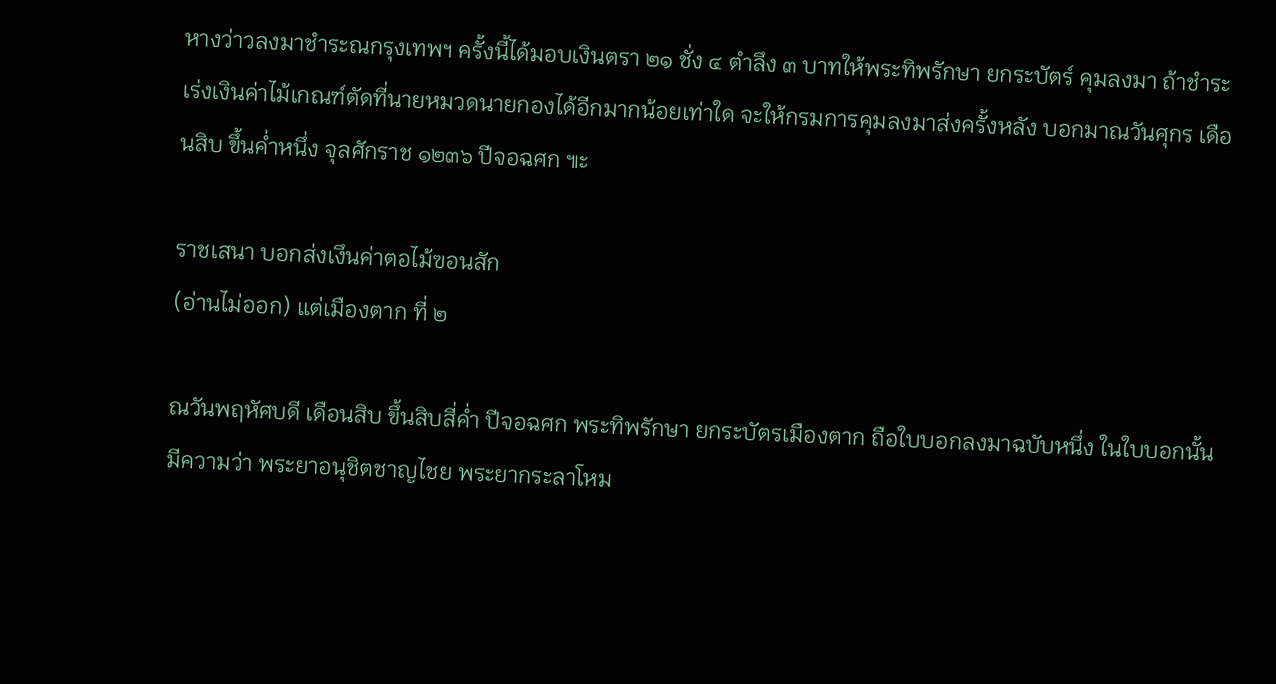หางว่าวลงมาชำระณกรุงเทพฯ ครั้งนี้ได้มอบเงินตรา ๒๑ ชั่ง ๔ ตำลึง ๓ บาทให้พระทิพรักษา ยกระบัตร์ คุมลงมา ถ้าชำระเร่งเงินค่าไม้เกณฑ์ตัดที่นายหมวดนายกองได้อีกมากน้อยเท่าใด จะให้กรมการคุมลงมาส่งครั้งหลัง บอกมาณวันศุกร เดือนสิบ ขึ้นค่ำหนึ่ง จุลศักราช ๑๒๓๖ ปีจอฉศก ๚ะ

ราชเสนา บอกส่งเงึนค่าตอไม้ฃอนสัก
(อ่านไม่ออก) แต่เมืองตาก ที่ ๒

ณวันพฤหัศบดี เดือนสิบ ขึ้นสิบสี่ค่ำ ปีจอฉศก พระทิพรักษา ยกระบัตรเมืองตาก ถือใบบอกลงมาฉบับหนึ่ง ในใบบอกนั้นมีความว่า พระยาอนุชิตชาญไชย พระยากระลาโหม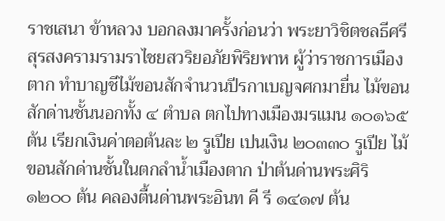ราชเสนา ข้าหลวง บอกลงมาครั้งก่อนว่า พระยาวิชิตชลธีศรีสุรสงครามรามราไชยสวริยอภัยพิริยพาห ผู้ว่าราชการเมืองตาก ทำบาญชีไม้ฃอนสักจำนวนปีรกาเบญจศกมายื่น ไม้ฃอนสักด่านชั้นนอกทั้ง ๔ ตำบล ตกไปทางเมืองมรแมน ๑๐๑๖๕ ต้น เรียกเงินค่าตอต้นละ ๒ รูเปีย เปนเงิน ๒๐๓๓๐ รูเปีย ไม้ขอนสักด่านชั้นในตกลำน้ำเมืองตาก ป่าต้นด่านพระศิริ ๑๒๐๐ ต้น คลองตื้นด่านพระอินท คี รี ๑๔๑๗ ต้น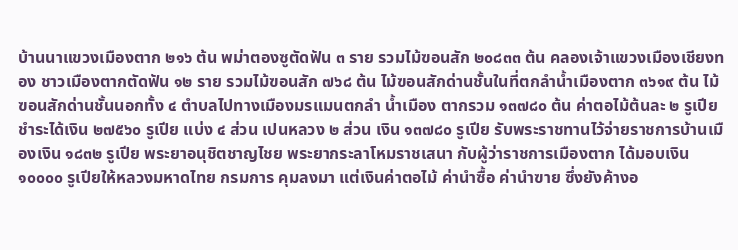บ้านนาแขวงเมืองตาก ๒๑๖ ต้น พม่าตองซูตัดฟัน ๓ ราย รวมไม้ฃอนสัก ๒๐๘๓๓ ต้น คลองเจ้าแขวงเมืองเชียงทอง ชาวเมืองตากตัดฟัน ๑๒ ราย รวมไม้ฃอนสัก ๗๖๘ ต้น ไม้ฃอนสักด่านชั้นในที่ตกลำน้ำเมืองตาก ๓๖๑๙ ต้น ไม้ฃอนสักด่านชั้นนอกทั้ง ๔ ตำบลไปทางเมืองมรแมนตกลำ น้ำเมือง ตากรวม ๑๓๗๘๐ ต้น ค่าตอไม้ต้นละ ๒ รูเปีย ชำระได้เงิน ๒๗๕๖๐ รูเปีย แบ่ง ๔ ส่วน เปนหลวง ๒ ส่วน เงิน ๑๓๗๘๐ รูเปีย รับพระราชทานไว้จ่ายราชการบ้านเมืองเงิน ๑๘๓๒ รูเปีย พระยาอนุชิตชาญไชย พระยากระลาโหมราชเสนา กับผู้ว่าราชการเมืองตาก ได้มอบเงิน ๑๐๐๐๐ รูเปียให้หลวงมหาดไทย กรมการ คุมลงมา แต่เงินค่าตอไม้ ค่านำซื้อ ค่านำฃาย ซึ่งยังค้างอ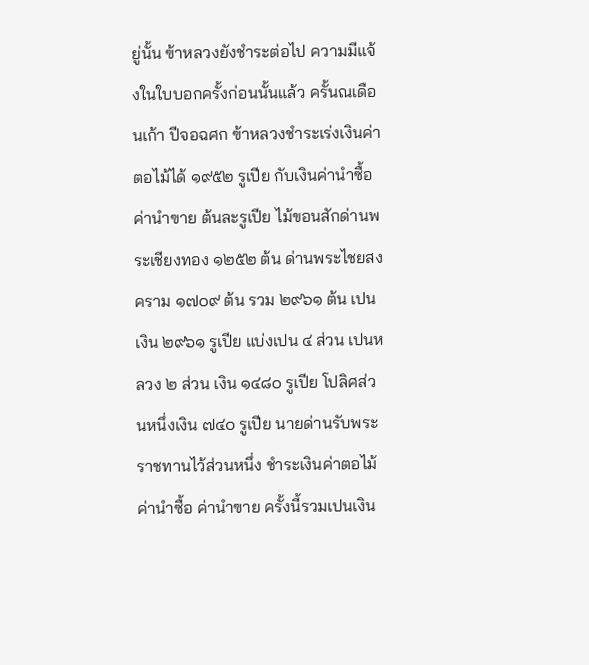ยู่นั้น ฃ้าหลวงยังชำระต่อไป ความมีแจ้งในใบบอกครั้งก่อนนั้นแล้ว ครั้นณเดือนเก้า ปีจอฉศก ฃ้าหลวงชำระเร่งเงินค่าตอไม้ได้ ๑๙๕๒ รูเปีย กับเงินค่านำซื้อ ค่านำฃาย ต้นละรูเปีย ไม้ขอนสักด่านพระเชียงทอง ๑๒๕๒ ต้น ด่านพระไชยสงคราม ๑๗๐๙ ต้น รวม ๒๙๖๑ ต้น เปนเงิน ๒๙๖๑ รูเปีย แบ่งเปน ๔ ส่วน เปนหลวง ๒ ส่วน เงิน ๑๔๘๐ รูเปีย โปลิศส่วนหนึ่งเงิน ๗๔๐ รูเปีย นายด่านรับพระราชทานไว้ส่วนหนึ่ง ชำระเงินค่าตอไม้ ค่านำซื้อ ค่านำฃาย ครั้งนี้รวมเปนเงิน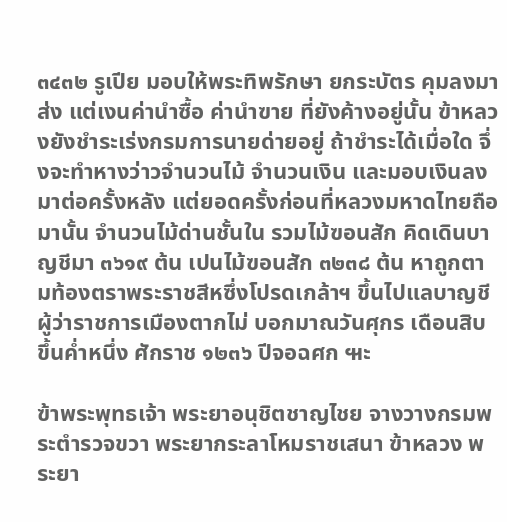๓๔๓๒ รูเปีย มอบให้พระทิพรักษา ยกระบัตร คุมลงมาส่ง แต่เงนค่านำซื้อ ค่านำฃาย ที่ยังค้างอยู่นั้น ฃ้าหลวงยังชำระเร่งกรมการนายด่ายอยู่ ถ้าชำระได้เมื่อใด จึ่งจะทำหางว่าวจำนวนไม้ จำนวนเงิน และมอบเงินลงมาต่อครั้งหลัง แต่ยอดครั้งก่อนที่หลวงมหาดไทยถือมานั้น จำนวนไม้ด่านชั้นใน รวมไม้ฃอนสัก คิดเดินบาญชีมา ๓๖๑๙ ต้น เปนไม้ฃอนสัก ๓๒๓๘ ต้น หาถูกตามท้องตราพระราชสีหซึ่งโปรดเกล้าฯ ขึ้นไปแลบาญชีผู้ว่าราชการเมืองตากไม่ บอกมาณวันศุกร เดือนสิบ ขึ้นค่ำหนึ่ง ศักราช ๑๒๓๖ ปีจอฉศก ๚ะ

ฃ้าพระพุทธเจ้า พระยาอนุชิตชาญไชย จางวางกรมพระตำรวจขวา พระยากระลาโหมราชเสนา ฃ้าหลวง พระยา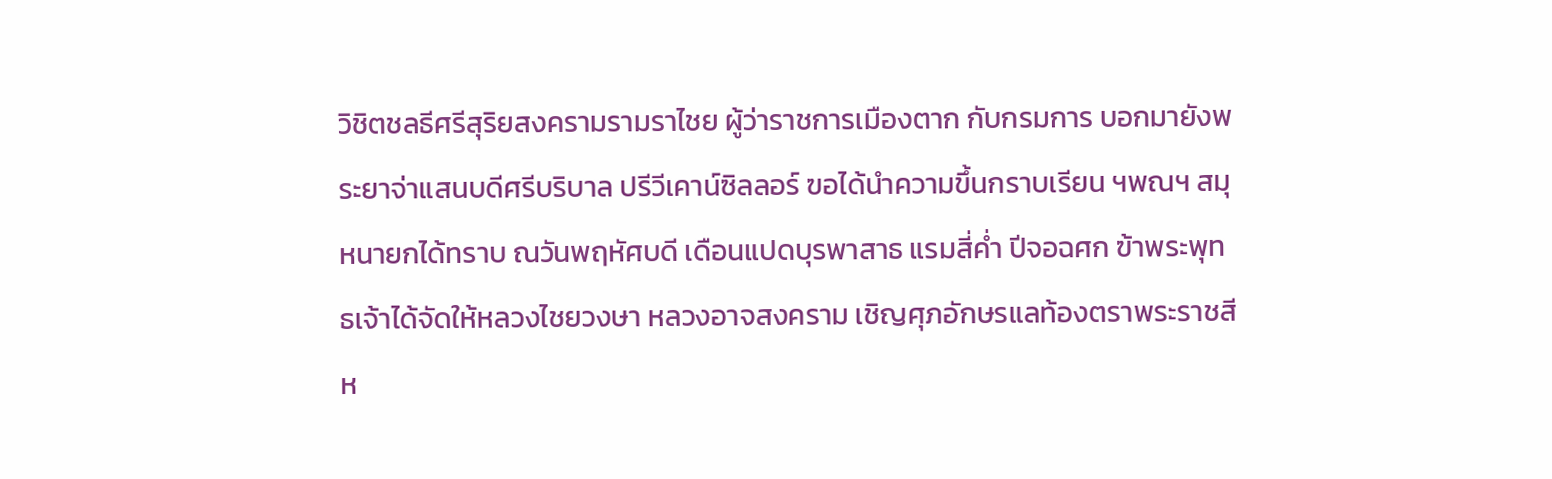วิชิตชลธีศรีสุริยสงครามรามราไชย ผู้ว่าราชการเมืองตาก กับกรมการ บอกมายังพระยาจ่าแสนบดีศรีบริบาล ปรีวีเคาน์ซิลลอร์ ฃอได้นำความขึ้นกราบเรียน ฯพณฯ สมุหนายกได้ทราบ ณวันพฤหัศบดี เดือนแปดบุรพาสาธ แรมสี่ค่ำ ปีจอฉศก ฃ้าพระพุทธเจ้าได้จัดให้หลวงไชยวงษา หลวงอาจสงคราม เชิญศุภอักษรแลท้องตราพระราชสีห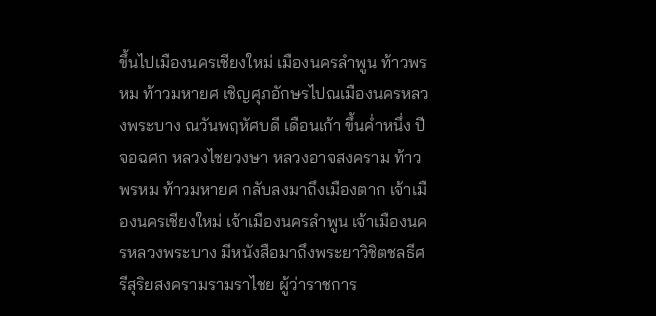ขึ้นไปเมืองนครเชียงใหม่ เมืองนครลำพูน ท้าวพรหม ท้าวมหายศ เชิญศุภอักษรไปณเมืองนครหลวงพระบาง ณวันพฤหัศบดี เดือนเก้า ขึ้นค่ำหนึ่ง ปีจอฉศก หลวงไชยวงษา หลวงอาจสงคราม ท้าวพรหม ท้าวมหายศ กลับลงมาถึงเมืองตาก เจ้าเมืองนครเชียงใหม่ เจ้าเมืองนครลำพูน เจ้าเมืองนครหลวงพระบาง มีหนังสือมาถึงพระยาวิชิตชลธีศรีสุริยสงครามรามราไชย ผู้ว่าราชการ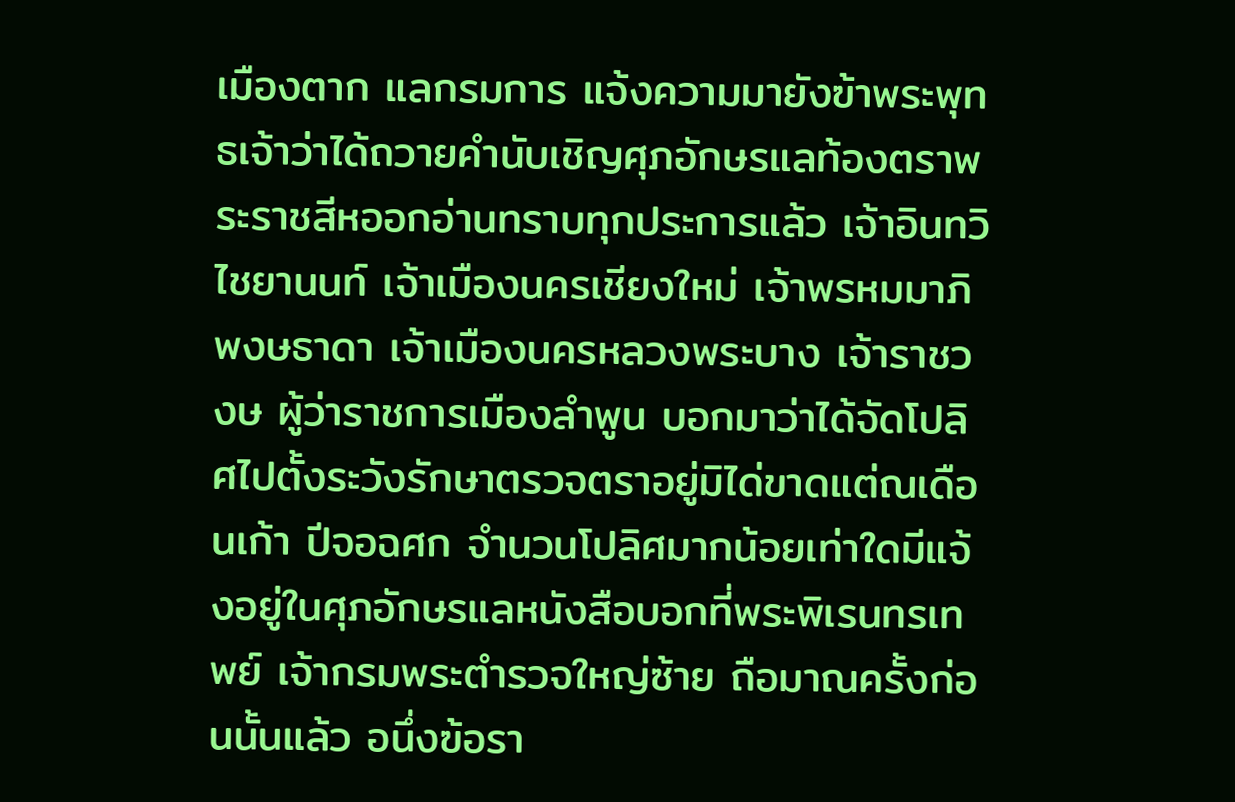เมืองตาก แลกรมการ แจ้งความมายังฃ้าพระพุทธเจ้าว่าได้ถวายคำนับเชิญศุภอักษรแลท้องตราพระราชสีหออกอ่านทราบทุกประการแล้ว เจ้าอินทวิไชยานนท์ เจ้าเมืองนครเชียงใหม่ เจ้าพรหมมาภิพงษธาดา เจ้าเมืองนครหลวงพระบาง เจ้าราชวงษ ผู้ว่าราชการเมืองลำพูน บอกมาว่าได้จัดโปลิศไปตั้งระวังรักษาตรวจตราอยู่มิได่ขาดแต่ณเดือนเก้า ปีจอฉศก จำนวนโปลิศมากน้อยเท่าใดมีแจ้งอยู่ในศุภอักษรแลหนังสือบอกที่พระพิเรนทรเทพย์ เจ้ากรมพระตำรวจใหญ่ซ้าย ถือมาณครั้งก่อนนั้นแล้ว อนึ่งฃ้อรา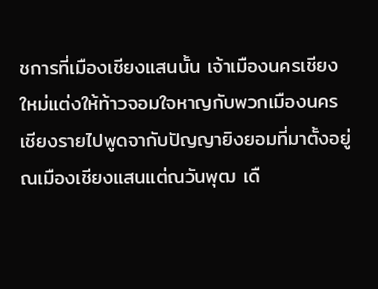ชการที่เมืองเชียงแสนนั้น เจ้าเมืองนครเชียงใหม่แต่งให้ท้าวจอมใจหาญกับพวกเมืองนครเชียงรายไปพูดจากับปัญญายิงยอมที่มาตั้งอยู่ณเมืองเชียงแสนแต่ณวันพุฒ เดื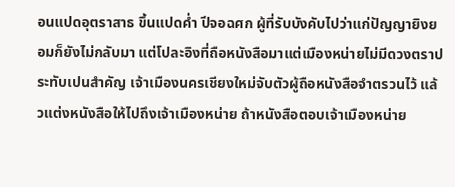อนแปดอุตราสาธ ขึ้นแปดค่ำ ปีจอฉศก ผู้ที่รับบังคับไปว่าแก่ปัญญายิงยอมก็ยังไม่กลับมา แต่โปละอิงที่ถือหนังสือมาแต่เมืองหน่ายไม่มีดวงตราประทับเปนสำคัญ เจ้าเมืองนครเชียงใหม่จับตัวผู้ถือหนังสือจำตรวนไว้ แล้วแต่งหนังสือให้ไปถึงเจ้าเมืองหน่าย ถ้าหนังสือตอบเจ้าเมืองหน่าย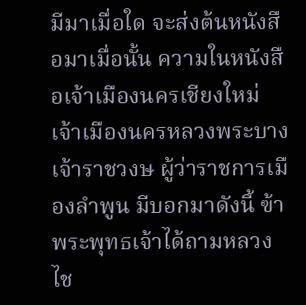มีมาเมื่อใด จะส่งต้นหนังสือมาเมื่อนั้น ความในหนังสือเจ้าเมืองนครเชียงใหม่ เจ้าเมืองนครหลวงพระบาง เจ้าราชวงษ ผู้ว่าราชการเมืองลำพูน มีบอกมาดังนี้ ฃ้าพระพุทธเจ้าได้ถามหลวงไช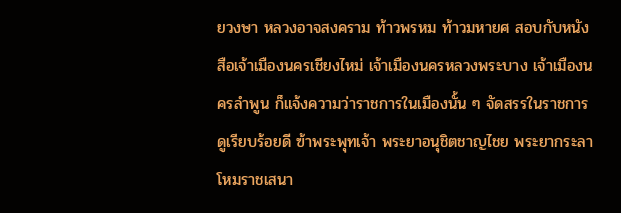ยวงษา หลวงอาจสงคราม ท้าวพรหม ท้าวมหายศ สอบกับหนังสือเจ้าเมืองนครเชียงไหม่ เจ้าเมืองนครหลวงพระบาง เจ้าเมืองนครลำพูน ก็แจ้งความว่าราชการในเมืองนั้น ๆ จัดสรรในราชการดูเรียบร้อยดี ฃ้าพระพุทเจ้า พระยาอนุชิตชาญไชย พระยากระลาโหมราชเสนา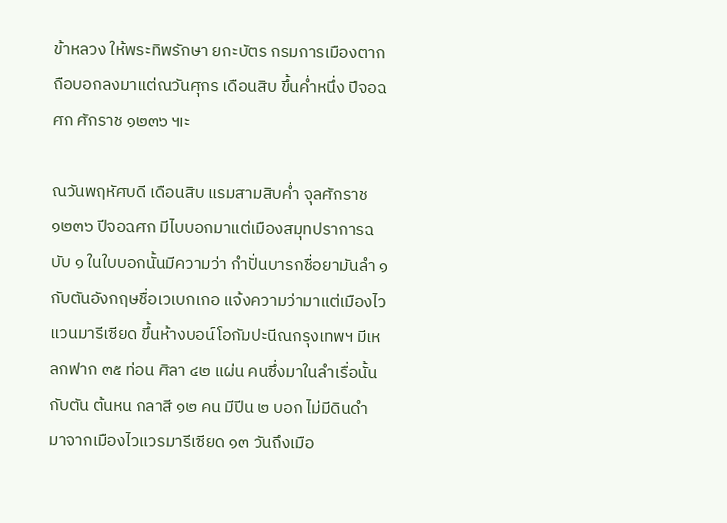ข้าหลวง ให้พระทิพรักษา ยกะบัตร กรมการเมืองตาก ถือบอกลงมาแต่ณวันศุกร เดือนสิบ ขึ้นค่ำหนึ่ง ปีจอฉศก ศักราช ๑๒๓๖ ๚ะ

ณวันพฤหัศบดี เดือนสิบ แรมสามสิบค่ำ จุลศักราช ๑๒๓๖ ปีจอฉศก มีไบบอกมาแต่เมืองสมุทปราการฉบับ ๑ ในใบบอกนั้นมีความว่า กำปั่นบารกชื่อยามันลำ ๑ กับตันอังกฤษชื่อเวเบกเกอ แจ้งความว่ามาแต่เมืองไวแวนมารีเซียด ขึ้นห้างบอน์โอกัมปะนีณกรุงเทพฯ มีเหลกฟาก ๓๕ ท่อน ศิลา ๔๒ แผ่น คนซึ่งมาในลำเรื่อนั้น กับตัน ต้นหน กลาสี ๑๒ คน มีปีน ๒ บอก ไม่มีดินดำ มาจากเมืองไวแวรมารีเซียด ๑๓ วันถึงเมือ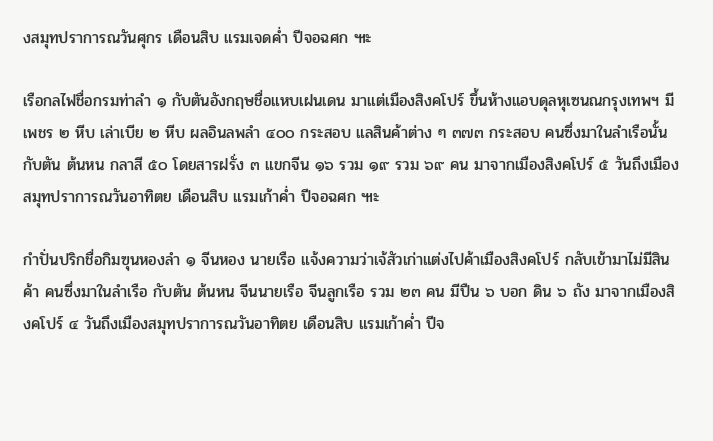งสมุทปราการณวันศุกร เดือนสิบ แรมเจดค่ำ ปีจอฉศก ๚ะ

เรือกลไฟชื่อกรมท่าลำ ๑ กับตันอังกฤษชื่อแหบเฝนเดน มาแต่เมืองสิงคโปร์ ขึ้นห้างแอบดุลหุเซนณกรุงเทพฯ มีเพชร ๒ หีบ เล่าเบีย ๒ หีบ ผลอินลพลำ ๔๐๐ กระสอบ แลสินค้าต่าง ๆ ๓๗๓ กระสอบ คนซึ่งมาในลำเรือนั้น กับตัน ต้นหน กลาสี ๕๐ โดยสารฝรั่ง ๓ แขกจีน ๑๖ รวม ๑๙ รวม ๖๙ คน มาจากเมืองสิงคโปร์ ๕ วันถึงเมืองสมุทปราการณวันอาทิตย เดือนสิบ แรมเก้าค่ำ ปีจอฉศก ๚ะ

กำปั่นปริกชื่อกิมฃุนหองลำ ๑ จีนหอง นายเรือ แจ้งความว่าเจ้สัวเก่าแต่งไปค้าเมืองสิงคโปร์ กลับเข้ามาไม่มีสินค้า คนซึ่งมาในลำเรือ กับตัน ต้นหน จีนนายเรือ จีนลูกเรือ รวม ๒๓ คน มีปืน ๖ บอก ดิน ๖ ถัง มาจากเมืองสิงคโปร์ ๔ วันถึงเมืองสมุทปราการณวันอาทิตย เดือนสิบ แรมเก้าค่ำ ปีจ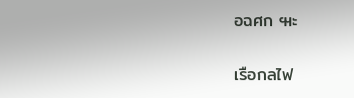อฉศก ๚ะ

เรือกลไฟ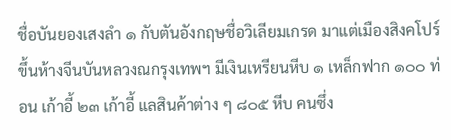ชื่อบันยองเสงลำ ๑ กับตันอังกฤษชื่อวิเลียมเกรด มาแต่เมืองสิงคโปร์ ขึ้นห้างจีนบันหลวงณกรุงเทพฯ มีเงินเหรียนหีบ ๑ เหล็กฟาก ๑๐๐ ท่อน เก้าอี้ ๒๓ เก้าอี้ แลสินค้าต่าง ๆ ๘๐๕ หีบ คนซึ่ง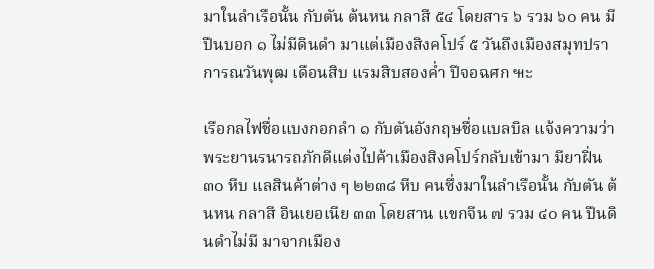มาในลำเรือนั้น กับตัน ต้นหน กลาสี ๕๔ โดยสาร ๖ รวม ๖๐ คน มีปืนบอก ๑ ไม่มีดินดำ มาแต่เมืองสิงคโปร์ ๕ วันถึงเมืองสมุทปราการณวันพุฒ เดือนสิบ แรมสิบสองค่ำ ปีจอฉศก ๚ะ

เรือกลไฟชื่อแบงกอกลำ ๑ กับตันอังกฤษชื่อแบลบิล แจ้งความว่าพระยานรนารถภักดีแต่งไปค้าเมืองสิงคโปร์กลับเข้ามา มียาฝิ่น ๓๐ หีบ แลสินค้าต่าง ๆ ๒๒๓๘ หีบ คนซึ่งมาในลำเรือนั้น กับตัน ต้นหน กลาสี อินเยอเนีย ๓๓ โดยสาน แขกจีน ๗ รวม ๔๐ คน ปืนดินดำไม่มี มาจากเมือง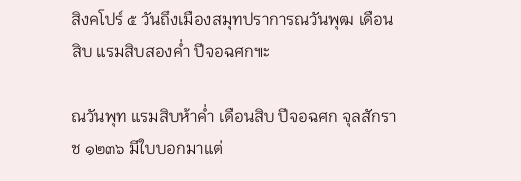สิงคโปร์ ๕ วันถึงเมืองสมุทปราการณวันพุฒ เดือนสิบ แรมสิบสองค่ำ ปีจอฉศก๚ะ

ณวันพุท แรมสิบห้าค่ำ เดือนสิบ ปีจอฉศก จุลสักราช ๑๒๓๖ มีใบบอกมาแต่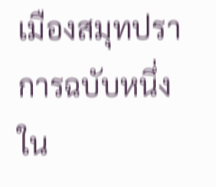เมืองสมุทปราการฉบับหนึ่ง ใน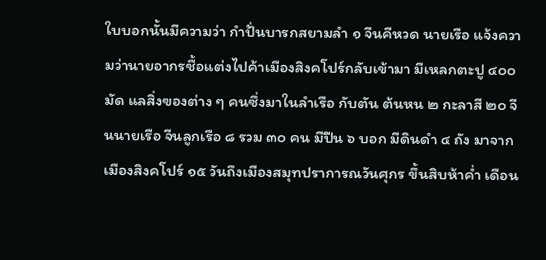ใบบอกนั้นมีความว่า กำปั่นบารกสยามลำ ๑ จีนคีหวด นายเรือ แจ้งความว่านายอากรชื้อแต่งไปค้าเมืองสิงคโปร์กลับเข้ามา มีเหลกตะปู ๔๐๐ มัด แลสิ่งฃองต่าง ๆ คนซึ่งมาในลำเรือ กับตัน ต้นหน ๒ กะลาสี ๒๐ จีนนายเรือ จีนลูกเรือ ๘ รวม ๓๐ คน มีปืน ๖ บอก มีดินดำ ๔ ถัง มาจากเมืองสิงคโปร์ ๑๕ วันถึงเมืองสมุทปราการณวันศุกร ขึ้นสิบห้าค่ำ เดือน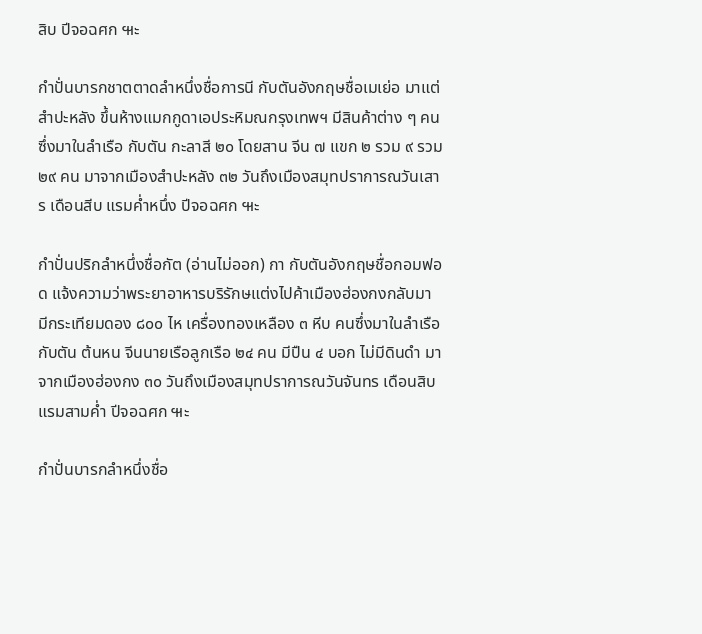สิบ ปีจอฉศก ๚ะ

กำปั่นบารกชาตตาดลำหนึ่งชื่อการนี กับตันอังกฤษชื่อเมเย่อ มาแต่สำปะหลัง ขึ้นห้างแมกกูดาเอประหิมณกรุงเทพฯ มีสินค้าต่าง ๆ คนซึ่งมาในลำเรือ กับตัน กะลาสี ๒๐ โดยสาน จีน ๗ แขก ๒ รวม ๙ รวม ๒๙ คน มาจากเมืองสำปะหลัง ๓๒ วันถึงเมืองสมุทปราการณวันเสาร เดือนสีบ แรมค่ำหนึ่ง ปีจอฉศก ๚ะ

กำปั่นปริกลำหนึ่งชื่อกัต (อ่านไม่ออก) กา กับตันอังกฤษชื่อกอมฟอด แจ้งความว่าพระยาอาหารบริรักษแต่งไปค้าเมืองฮ่องกงกลับมา มีกระเทียมดอง ๘๐๐ ไห เครื่องทองเหลือง ๓ หีบ คนซึ่งมาในลำเรือ กับตัน ต้นหน จีนนายเรือลูกเรือ ๒๔ คน มีปืน ๔ บอก ไม่มีดินดำ มาจากเมืองฮ่องกง ๓๐ วันถึงเมืองสมุทปราการณวันจันทร เดือนสิบ แรมสามค่ำ ปีจอฉศก ๚ะ

กำปั่นบารกลำหนึ่งชื่อ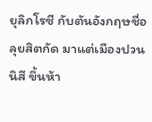ยุลิกโรชี กับตันอังกฤษชื่อลุยสิตกัด มาแต่เมืองปวนนิสี ขึ้นห้า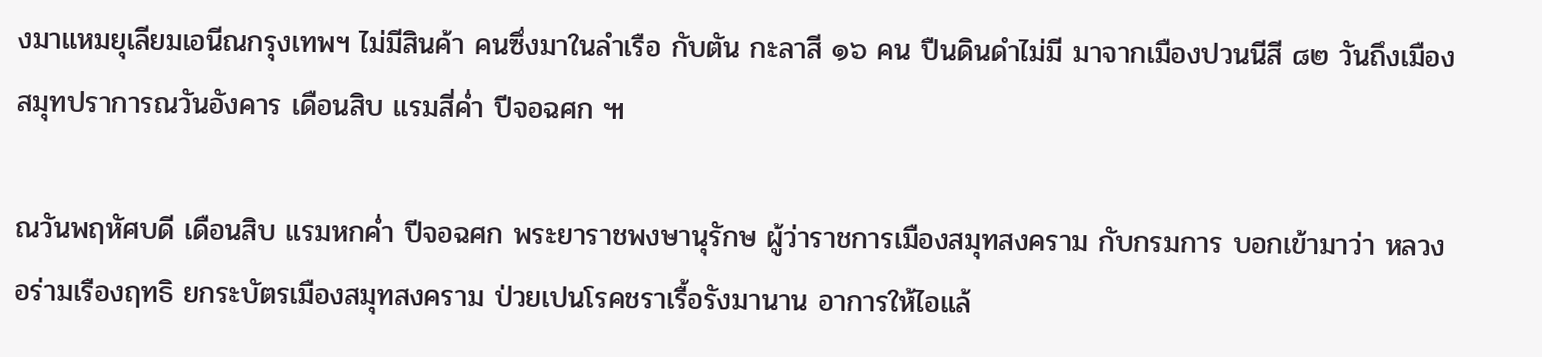งมาแหมยุเลียมเอนีณกรุงเทพฯ ไม่มีสินค้า คนซึ่งมาในลำเรือ กับตัน กะลาสี ๑๖ คน ปืนดินดำไม่มี มาจากเมืองปวนนีสี ๘๒ วันถึงเมืองสมุทปราการณวันอังคาร เดือนสิบ แรมสี่ค่ำ ปีจอฉศก ๚

ณวันพฤหัศบดี เดือนสิบ แรมหกค่ำ ปีจอฉศก พระยาราชพงษานุรักษ ผู้ว่าราชการเมืองสมุทสงคราม กับกรมการ บอกเข้ามาว่า หลวงอร่ามเรืองฤทธิ ยกระบัตรเมืองสมุทสงคราม ป่วยเปนโรคชราเรื้อรังมานาน อาการให้ไอแล้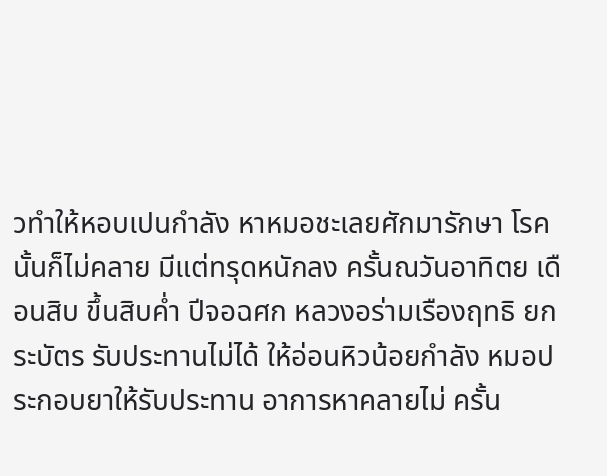วทำให้หอบเปนกำลัง หาหมอชะเลยศักมารักษา โรคนั้นก็ไม่คลาย มีแต่ทรุดหนักลง ครั้นณวันอาทิตย เดือนสิบ ขึ้นสิบค่ำ ปีจอฉศก หลวงอร่ามเรืองฤทธิ ยกระบัตร รับประทานไม่ได้ ให้อ่อนหิวน้อยกำลัง หมอประกอบยาให้รับประทาน อาการหาคลายไม่ ครั้น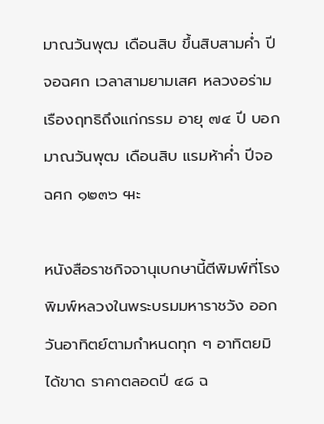มาณวันพุฒ เดือนสิบ ขึ้นสิบสามค่ำ ปีจอฉศก เวลาสามยามเสศ หลวงอร่ามเรืองฤทธิถึงแก่กรรม อายุ ๗๔ ปี บอกมาณวันพุฒ เดือนสิบ แรมห้าค่ำ ปีจอฉศก ๑๒๓๖ ๚ะ

หนังสือราชกิจจานุเบกษานี้ตีพิมพ์ที่โรงพิมพ์หลวงในพระบรมมหาราชวัง ออกวันอาทิตย์ตามกำหนดทุก ๆ อาทิตยมิได้ขาด ราคาตลอดปี ๔๘ ฉ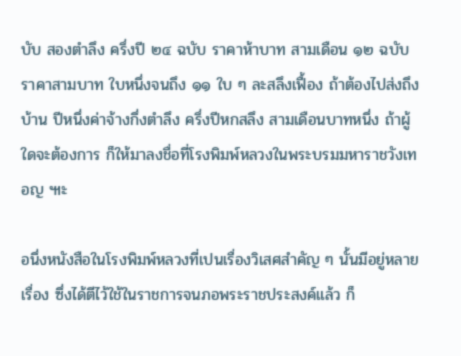บับ สองตำลึง ครึ่งปี ๒๔ ฉบับ ราคาห้าบาท สามเดือน ๑๒ ฉบับ ราคาสามบาท ใบหนึ่งจนถึง ๑๑ ใบ ๆ ละสลึงเฟื้อง ถ้าต้องไปส่งถึงบ้าน ปีหนึ่งค่าจ้างกึ่งตำลึง ครึ่งปีหกสลึง สามเดือนบาทหนึ่ง ถ้าผู้ใดจะต้องการ ก็ให้มาลงชื่อที่โรงพิมพ์หลวงในพระบรมมหาราชวังเทอญ ๚ะ

อนึ่งหนังสือในโรงพิมพ์หลวงที่เปนเรื่องวิเสศสำคัญ ๆ นั้นมีอยู่หลายเรื่อง ซึ่งได้ตีไว้ใช้ในราชการจนภอพระราชประสงค์แล้ว ก็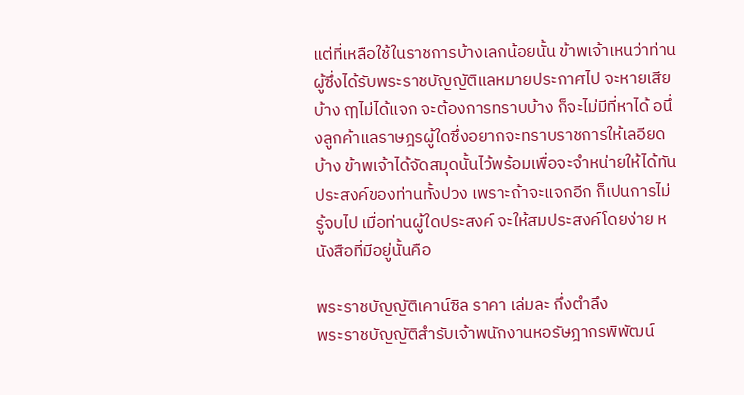แต่ที่เหลือใช้ในราชการบ้างเลกน้อยนั้น ข้าพเจ้าเหนว่าท่านผู้ซึ่งได้รับพระราชบัญญัติแลหมายประกาศไป จะหายเสียบ้าง ฤๅไม่ได้แจก จะต้องการทราบบ้าง ก็จะไม่มีที่หาได้ อนึ่งลูกค้าแลราษฎรผู้ใดซึ่งอยากจะทราบราชการให้เลอียดบ้าง ข้าพเจ้าได้จัดสมุดนั้นไว้พร้อมเพื่อจะจำหน่ายให้ได้ทันประสงค์ของท่านทั้งปวง เพราะถ้าจะแจกอีก ก็เปนการไม่รู้จบไป เมื่อท่านผู้ใดประสงค์ จะให้สมประสงค์โดยง่าย หนังสือที่มีอยู่นั้นคือ

พระราชบัญญัติเคาน์ซิล ราคา เล่มละ กึ่งตำลึง
พระราชบัญญัติสำรับเจ้าพนักงานหอรัษฎากรพิพัฒน์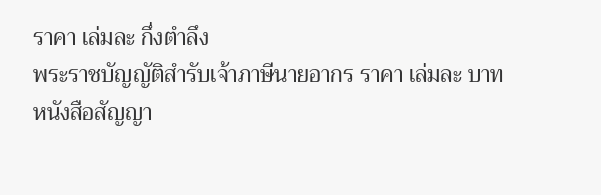ราคา เล่มละ กึ่งตำลึง
พระราชบัญญัติสำรับเจ้าภาษีนายอากร ราคา เล่มละ บาท
หนังสือสัญญา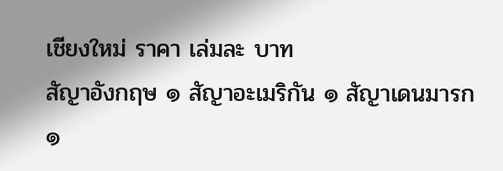เชียงใหม่ ราคา เล่มละ บาท
สัญาอังกฤษ ๑ สัญาอะเมริกัน ๑ สัญาเดนมารก ๑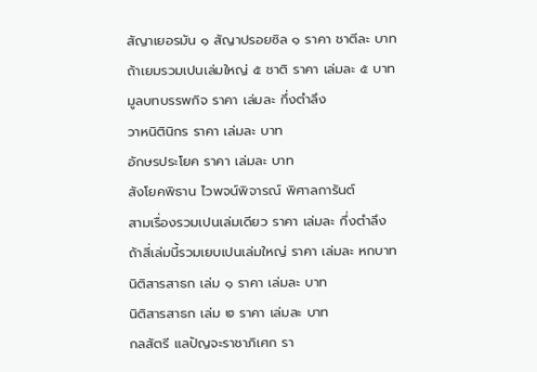สัญาเยอรมัน ๑ สัญาปรอยซิล ๑ ราคา ชาตีละ บาท
ถ้าเยมรวมเปนเล่มใหญ่ ๕ ชาติ ราคา เล่มละ ๕ บาท
มูลบทบรรพกิจ ราคา เล่มละ กึ่งตำลึง
วาหนิตินิกร ราคา เล่มละ บาท
อักษรประโยค ราคา เล่มละ บาท
สังโยคพิธาน ไวพจน์พิจารณ์ พิศาลการันต์
สามเรื่องรวมเปนเล่มเดียว ราคา เล่มละ กึ่งตำลึง
ถ้าสี่เล่มนี้รวมเยบเปนเล่มใหญ่ ราคา เล่มละ หกบาท
นิติสารสาธก เล่ม ๑ ราคา เล่มละ บาท
นิติสารสาธก เล่ม ๒ ราคา เล่มละ บาท
กลสัตรี แลปัญจะราชาภิเศก รา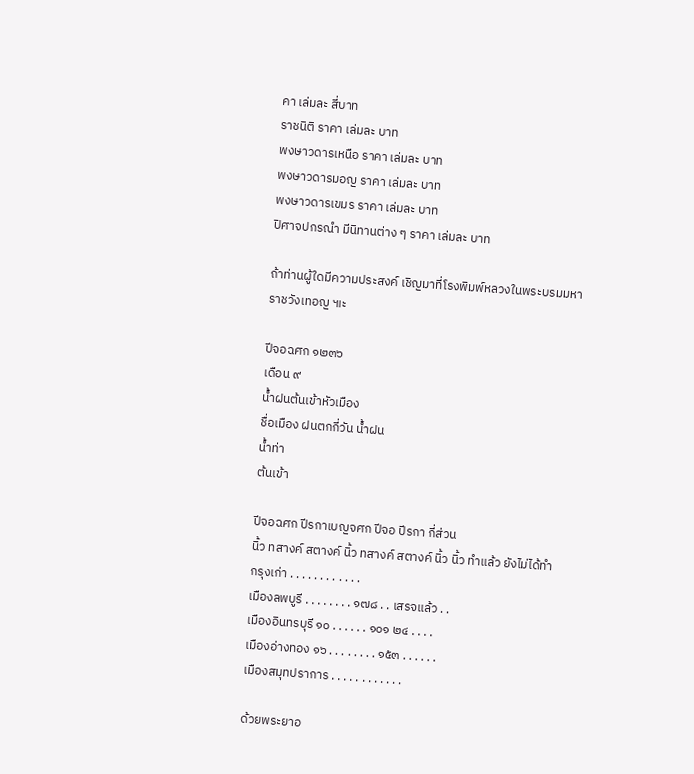คา เล่มละ สี่บาท
ราชนิติ ราคา เล่มละ บาท
พงษาวดารเหนือ ราคา เล่มละ บาท
พงษาวดารมอญ ราคา เล่มละ บาท
พงษาวดารเขมร ราคา เล่มละ บาท
ปิศาจปกรณำ มีนิทานต่าง ๆ ราคา เล่มละ บาท

ถ้าท่านผู้ใดมีความประสงค์ เชิญมาที่โรงพิมพ์หลวงในพระบรมมหาราชวังเทอญ ๚ะ

ปีจอฉศก ๑๒๓๖
เดือน ๙
น้ำฝนต้นเข้าหัวเมือง
ชื่อเมือง ฝนตกกี่วัน น้ำฝน
น้ำท่า
ต้นเข้า

ปีจอฉศก ปีรกาเบญจศก ปีจอ ปีรกา กี่ส่วน
นิ้ว ทสางค์ สตางค์ นิ้ว ทสางค์ สตางค์ นิ้ว นิ้ว ทำแล้ว ยังไม่ได้ทำ
กรุงเก่า . . . . . . . . . . . .
เมืองลพบูรี . . . . . . . . ๑๗๘ . . เสรจแล้ว . .
เมืองอินทรบุรี ๑๐ . . . . . . ๑๐๑ ๒๔ . . . .
เมืองอ่างทอง ๑๖ . . . . . . . . ๑๕๓ . . . . . .
เมืองสมุทปราการ . . . . . . . . . . . .

ด้วยพระยาอ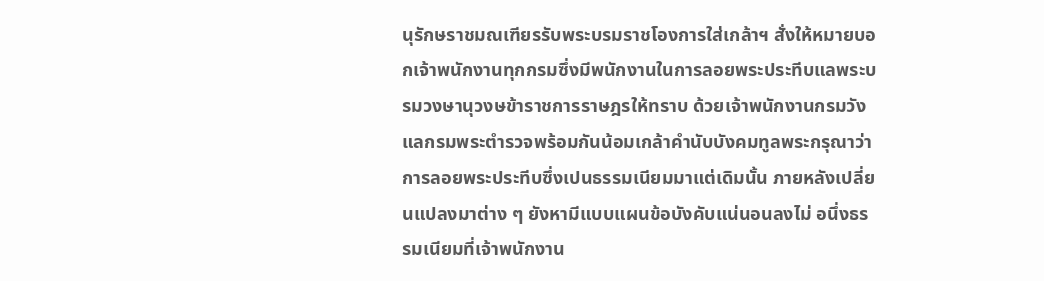นุรักษราชมณเฑียรรับพระบรมราชโองการใส่เกล้าฯ สั่งให้หมายบอกเจ้าพนักงานทุกกรมซึ่งมีพนักงานในการลอยพระประทีบแลพระบรมวงษานุวงษข้าราชการราษฎรให้ทราบ ด้วยเจ้าพนักงานกรมวังแลกรมพระตำรวจพร้อมกันน้อมเกล้าคำนับบังคมทูลพระกรุณาว่า การลอยพระประทีบซึ่งเปนธรรมเนียมมาแต่เดิมนั้น ภายหลังเปลี่ยนแปลงมาต่าง ๆ ยังหามีแบบแผนข้อบังคับแน่นอนลงไม่ อนึ่งธรรมเนียมที่เจ้าพนักงาน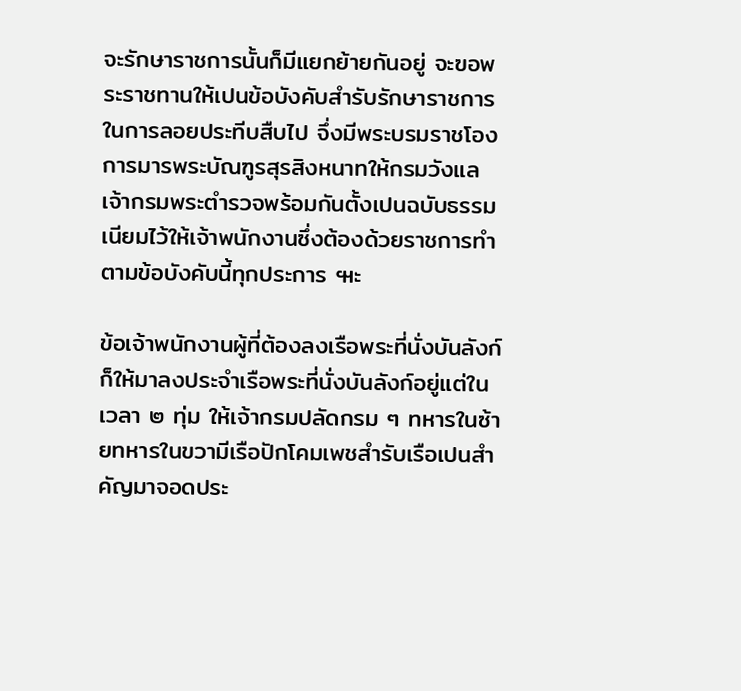จะรักษาราชการนั้นก็มีแยกย้ายกันอยู่ จะฃอพระราชทานให้เปนข้อบังคับสำรับรักษาราชการในการลอยประทีบสืบไป จึ่งมีพระบรมราชโองการมารพระบัณฑูรสุรสิงหนาทให้กรมวังแลเจ้ากรมพระตำรวจพร้อมกันตั้งเปนฉบับธรรมเนียมไว้ให้เจ้าพนักงานซึ่งต้องด้วยราชการทำตามข้อบังคับนี้ทุกประการ ๚ะ

ข้อเจ้าพนักงานผู้ที่ต้องลงเรือพระที่นั่งบันลังก์ ก็ให้มาลงประจำเรือพระที่นั่งบันลังก์อยู่แต่ในเวลา ๒ ทุ่ม ให้เจ้ากรมปลัดกรม ๆ ทหารในซ้ายทหารในขวามีเรือปักโคมเพชสำรับเรือเปนสำคัญมาจอดประ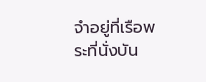จำอยู่ที่เรือพระที่นั่งบัน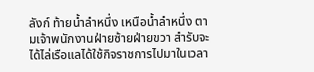ลังก์ ท้ายน้ำลำหนึ่ง เหนือน้ำลำหนึ่ง ตามเจ้าพนักงานฝ่ายซ้ายฝ่ายขวา สำรับจะได้ไล่เรือแลได้ใช้กิจราชการไปมาในเวลา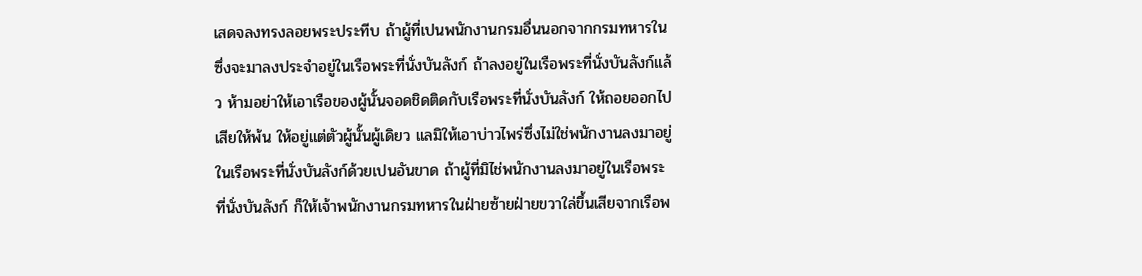เสดจลงทรงลอยพระประทีบ ถ้าผู้ที่เปนพนักงานกรมอื่นนอกจากกรมทหารในซึ่งจะมาลงประจำอยู่ในเรือพระที่นั่งบันลังก์ ถ้าลงอยู่ในเรือพระที่นั่งบันลังก์แล้ว ห้ามอย่าให้เอาเรือของผู้นั้นจอดชิดติดกับเรือพระที่นั่งบันลังก์ ให้ถอยออกไปเสียให้พ้น ให้อยู่แต่ตัวผู้นั้นผู้เดิยว แลมิให้เอาบ่าวไพร่ซึ่งไม่ใช่พนักงานลงมาอยู่ในเรือพระที่นั่งบันลังก์ด้วยเปนอันขาด ถ้าผู้ที่มิไช่พนักงานลงมาอยู่ในเรือพระที่นั่งบันลังก์ ก็ให้เจ้าพนักงานกรมทหารในฝ่ายซ้ายฝ่ายขวาใล่ขึ้นเสียจากเรือพ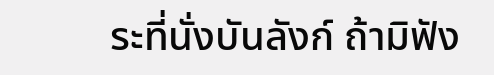ระที่นั่งบันลังก์ ถ้ามิฟัง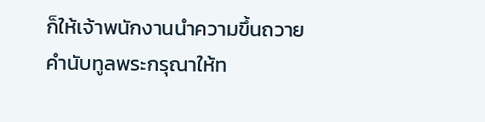ก็ให้เจ้าพนักงานนำความขึ้นถวายคำนับทูลพระกรุณาให้ท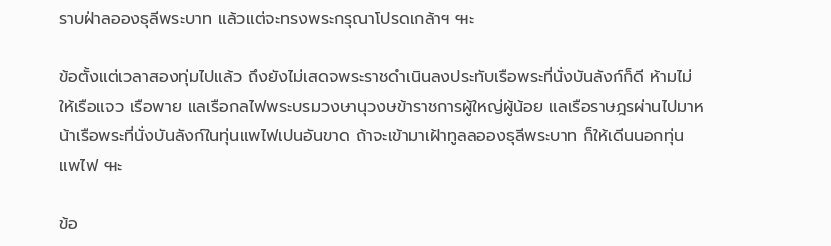ราบฝ่าลอองธุลีพระบาท แล้วแต่จะทรงพระกรุณาโปรดเกล้าฯ ๚ะ

ข้อตั้งแต่เวลาสองทุ่มไปแล้ว ถึงยังไม่เสดจพระราชดำเนินลงประทับเรือพระที่นั่งบันลังก์ก็ดี ห้ามไม่ให้เรือแจว เรือพาย แลเรือกลไฟพระบรมวงษานุวงษข้าราชการผู้ใหญ่ผู้น้อย แลเรือราษฎรผ่านไปมาหน้าเรือพระที่นั่งบันลังก์ในทุ่นแพไฟเปนอันขาด ถ้าจะเข้ามาเฝ้าทูลลอองธุลีพระบาท ก็ให้เดีนนอกทุ่นแพไฟ ๚ะ

ข้อ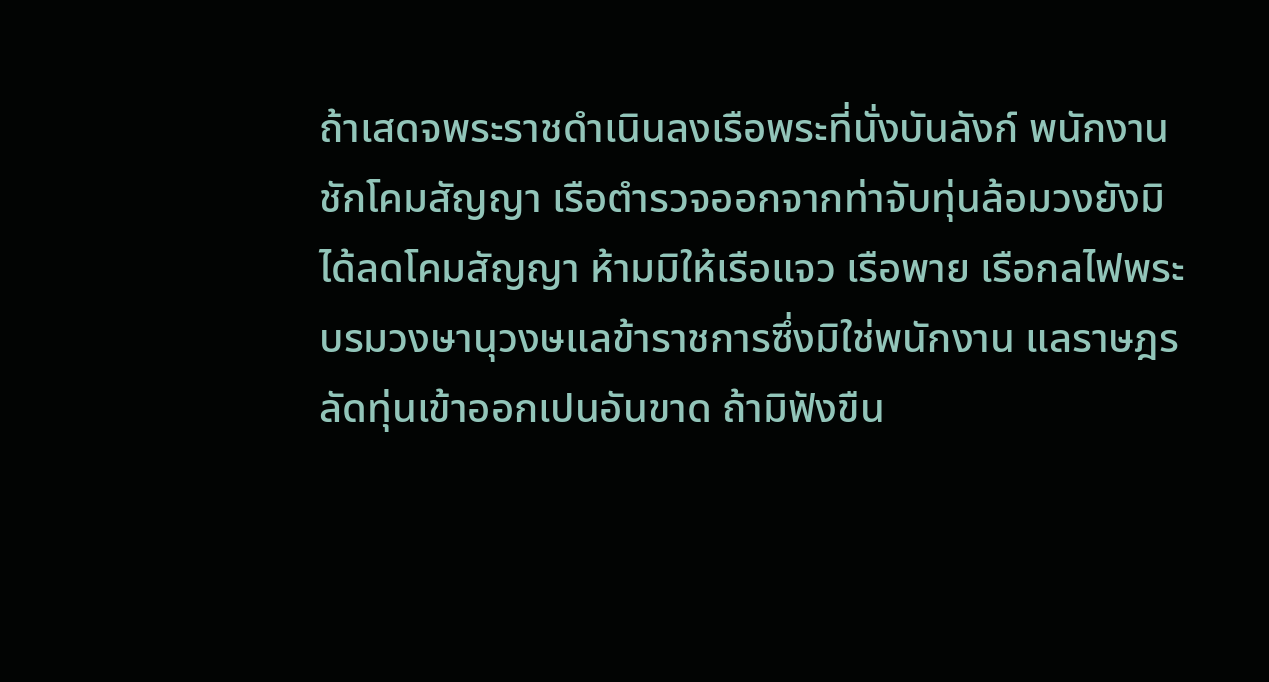ถ้าเสดจพระราชดำเนินลงเรือพระที่นั่งบันลังก์ พนักงานชักโคมสัญญา เรือตำรวจออกจากท่าจับทุ่นล้อมวงยังมิได้ลดโคมสัญญา ห้ามมิให้เรือแจว เรือพาย เรือกลไฟพระบรมวงษานุวงษแลข้าราชการซึ่งมิใช่พนักงาน แลราษฎร ลัดทุ่นเข้าออกเปนอันขาด ถ้ามิฟังขืน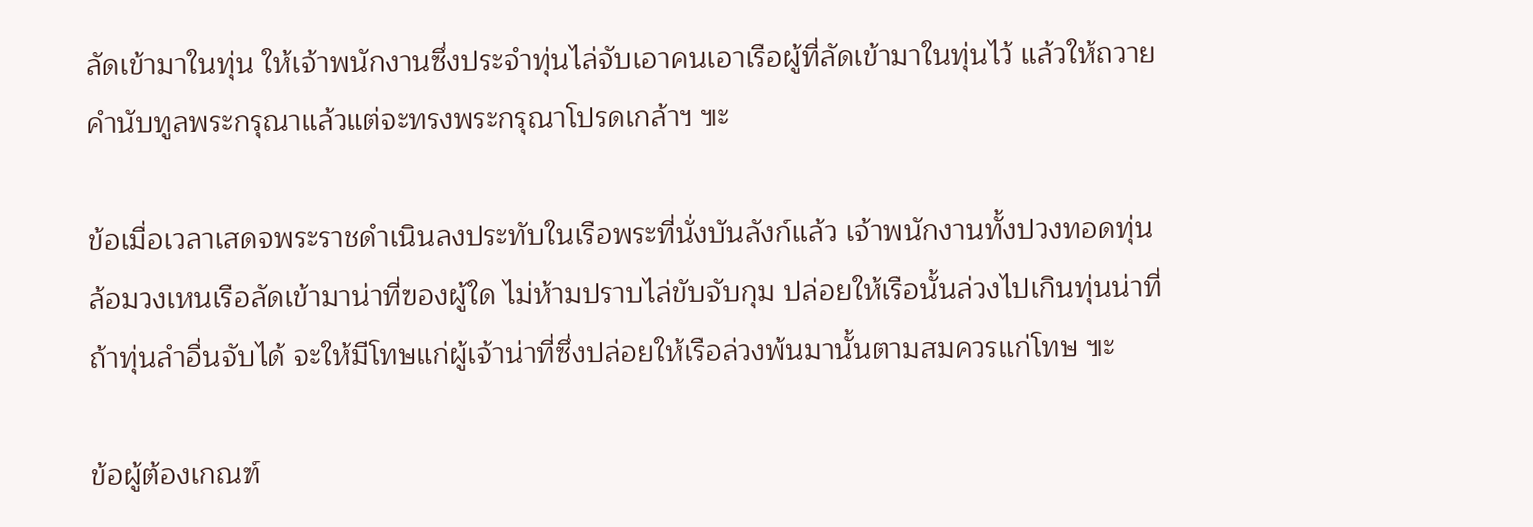ลัดเข้ามาในทุ่น ให้เจ้าพนักงานซึ่งประจำทุ่นไล่จับเอาคนเอาเรือผู้ที่ลัดเข้ามาในทุ่นไว้ แล้วให้ถวายคำนับทูลพระกรุณาแล้วแต่จะทรงพระกรุณาโปรดเกล้าฯ ๚ะ

ข้อเมื่อเวลาเสดจพระราชดำเนินลงประทับในเรือพระที่นั่งบันลังก์แล้ว เจ้าพนักงานทั้งปวงทอดทุ่นล้อมวงเหนเรือลัดเข้ามาน่าที่ฃองผู้ใด ไม่ห้ามปราบไล่ขับจับกุม ปล่อยให้เรือนั้นล่วงไปเกินทุ่นน่าที่ ถ้าทุ่นลำอื่นจับได้ จะให้มีโทษแก่ผู้เจ้าน่าที่ซึ่งปล่อยให้เรือล่วงพ้นมานั้นตามสมควรแก่โทษ ๚ะ

ข้อผู้ต้องเกณฑ์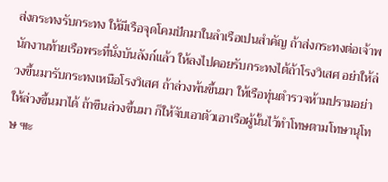ส่งกระทงรับกระทง ให้มีเรือจุดโคมปักมาในลำเรือเปนสำคัญ ถ้าส่งกระทงต่อเจ้าพนักงานท้ายเรือพระที่นั่งบันลังก์แล้ว ให้ลงไปคอยรับกระทงไต้ถ้าโรงวิเสศ อย่าให้ล่วงขึ้นมารับกระทงเหนือโรงวิเสศ ถ้าล่วงพ้นขึ้นมา ให้เรือทุ่นตำรวจห้ามปรามอย่าให้ล่วงขึ้นมาได้ ถ้าขืนล่วงขึ้นมา ก็ให้จับเอาตัวเอาเรือผู้นั้นไว้ทำโทษตามโทษานุโทษ ๚ะ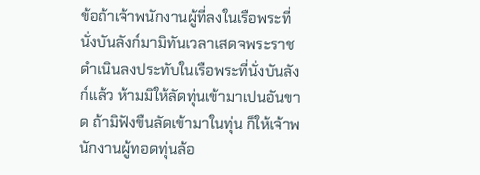ข้อถ้าเจ้าพนักงานผู้ที่ลงในเรือพระที่นั่งบันลังก์มามิทันเวลาเสดจพระราชดำเนินลงประทับในเรือพระที่นั่งบันลังก์แล้ว ห้ามมิให้ลัดทุ่นเข้ามาเปนอันขาด ถ้ามิฟังขืนลัดเข้ามาในทุ่น ก็ให้เจ้าพนักงานผู้ทอดทุ่นล้อ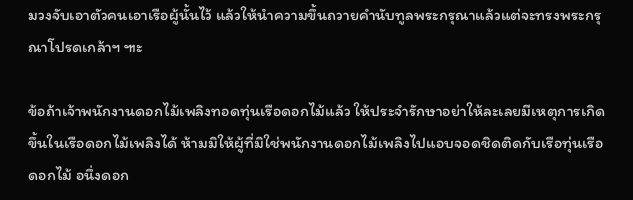มวงจับเอาตัวคนเอาเรือผู้นั้นไว้ แล้วให้นำความขึ้นถวายคำนับทูลพระกรุณาแล้วแต่จะทรงพระกรุณาโปรดเกล้าฯ ๚ะ

ข้อถ้าเจ้าพนักงานดอกไม้เพลิงทอดทุ่นเรือดอกไม้แล้ว ให้ประจำรักษาอย่าให้ละเลยมีเหตุการเกิดขึ้นในเรือดอกไม้เพลิงได้ ห้ามมิให้ผู้ที่มิใช่พนักงานดอกไม้เพลิงไปแอบจอดชิดติดกับเรือทุ่นเรือดอกไม้ อนึ่งดอก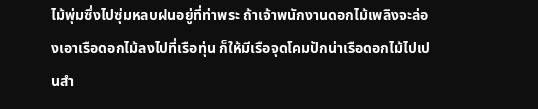ไม้พุ่มซึ่งไปซุ่มหลบฝนอยู่ที่ท่าพระ ถ้าเจ้าพนักงานดอกไม้เพลิงจะล่องเอาเรือดอกไม้ลงไปที่เรือทุ่น ก็ให้มีเรือจุดโคมปักน่าเรือดอกไม้ไปเปนสำ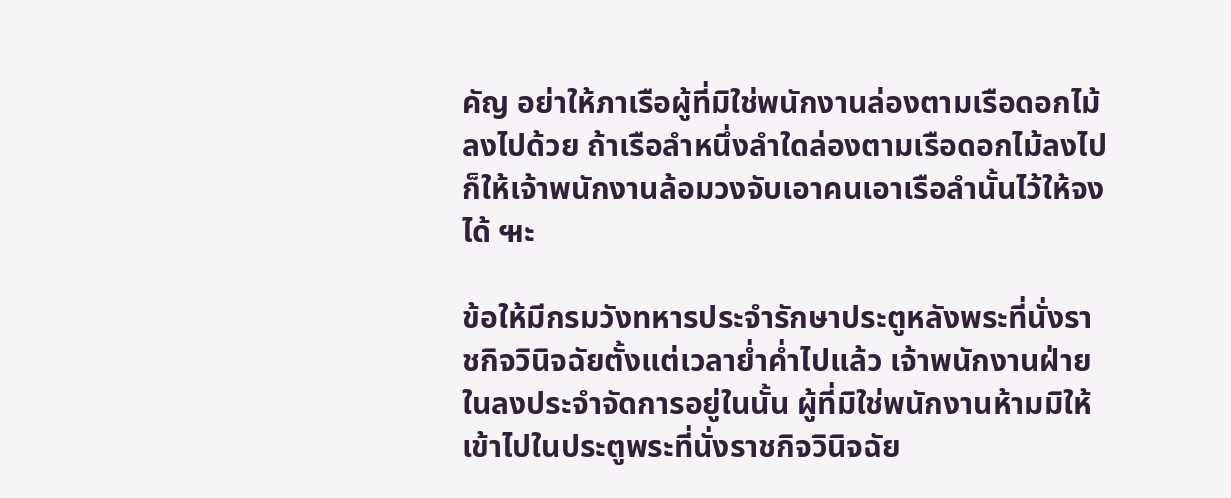คัญ อย่าให้ภาเรือผู้ที่มิใช่พนักงานล่องตามเรือดอกไม้ลงไปด้วย ถ้าเรือลำหนึ่งลำใดล่องตามเรือดอกไม้ลงไป ก็ให้เจ้าพนักงานล้อมวงจับเอาคนเอาเรือลำนั้นไว้ให้จงได้ ๚ะ

ข้อให้มีกรมวังทหารประจำรักษาประตูหลังพระที่นั่งราชกิจวินิจฉัยตั้งแต่เวลาย่ำค่ำไปแล้ว เจ้าพนักงานฝ่ายในลงประจำจัดการอยู่ในนั้น ผู้ที่มิใช่พนักงานห้ามมิให้เข้าไปในประตูพระที่นั่งราชกิจวินิจฉัย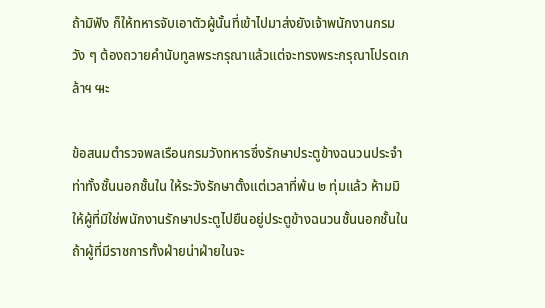ถ้ามิฟัง ก็ให้ทหารจับเอาตัวผู้นั้นที่เข้าไปมาส่งยังเจ้าพนักงานกรมวัง ๆ ต้องถวายคำนับทูลพระกรุณาแล้วแต่จะทรงพระกรุณาโปรดเกล้าฯ ๚ะ

ข้อสนมตำรวจพลเรือนกรมวังทหารซึ่งรักษาประตูข้างฉนวนประจำท่าทั้งชั้นนอกชั้นใน ให้ระวังรักษาตั้งแต่เวลาที่พ้น ๒ ทุ่มแล้ว ห้ามมิให้ผู้ที่มิใช่พนักงานรักษาประตูไปยืนอยู่ประตูข้างฉนวนชั้นนอกชั้นใน ถ้าผู้ที่มีราชการทั้งฝ่ายน่าฝ่ายในจะ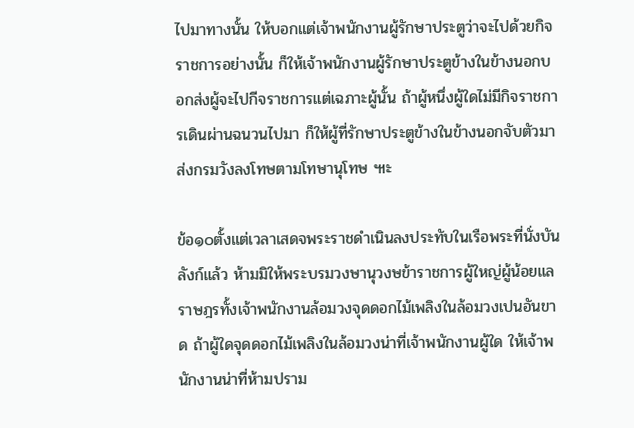ไปมาทางนั้น ให้บอกแต่เจ้าพนักงานผู้รักษาประตูว่าจะไปด้วยกิจราชการอย่างนั้น ก็ให้เจ้าพนักงานผู้รักษาประตูข้างในข้างนอกบอกส่งผู้จะไปกีจราชการแต่เฉภาะผู้นั้น ถ้าผู้หนึ่งผู้ใดไม่มีกิจราชการเดินผ่านฉนวนไปมา ก็ให้ผู้ที่รักษาประตูข้างในข้างนอกจับตัวมาส่งกรมวังลงโทษตามโทษานุโทษ ๚ะ

ข้อ๑๐ตั้งแต่เวลาเสดจพระราชดำเนินลงประทับในเรือพระที่นั่งบันลังก์แล้ว ห้ามมิให้พระบรมวงษานุวงษข้าราชการผู้ใหญ่ผู้น้อยแลราษฎรทั้งเจ้าพนักงานล้อมวงจุดดอกไม้เพลิงในล้อมวงเปนอันขาด ถ้าผู้ใดจุดดอกไม้เพลิงในล้อมวงน่าที่เจ้าพนักงานผู้ใด ให้เจ้าพนักงานน่าที่ห้ามปราม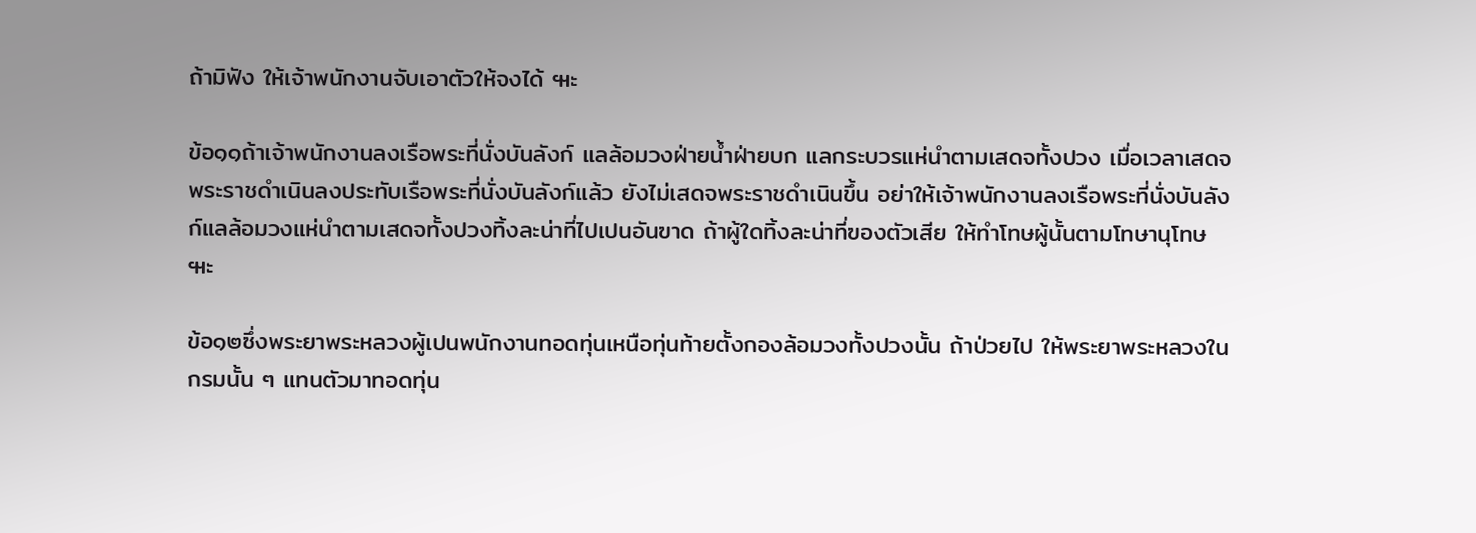ถ้ามิฟัง ให้เจ้าพนักงานจับเอาตัวให้จงได้ ๚ะ

ข้อ๑๑ถ้าเจ้าพนักงานลงเรือพระที่นั่งบันลังก์ แลล้อมวงฝ่ายน้ำฝ่ายบก แลกระบวรแห่นำตามเสดจทั้งปวง เมื่อเวลาเสดจพระราชดำเนินลงประทับเรือพระที่นั่งบันลังก์แล้ว ยังไม่เสดจพระราชดำเนินขึ้น อย่าให้เจ้าพนักงานลงเรือพระที่นั่งบันลังก์แลล้อมวงแห่นำตามเสดจทั้งปวงทิ้งละน่าที่ไปเปนอันฃาด ถ้าผู้ใดทิ้งละน่าที่ฃองตัวเสีย ให้ทำโทษผู้นั้นตามโทษานุโทษ ๚ะ

ข้อ๑๒ซึ่งพระยาพระหลวงผู้เปนพนักงานทอดทุ่นเหนือทุ่นท้ายตั้งกองล้อมวงทั้งปวงนั้น ถ้าป่วยไป ให้พระยาพระหลวงในกรมนั้น ๆ แทนตัวมาทอดทุ่น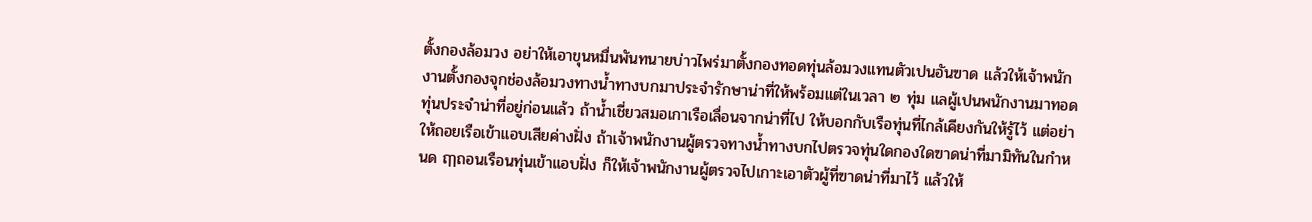ตั้งกองล้อมวง อย่าให้เอาขุนหมื่นพันทนายบ่าวไพร่มาตั้งกองทอดทุ่นล้อมวงแทนตัวเปนอันฃาด แล้วให้เจ้าพนักงานตั้งกองจุกช่องล้อมวงทางน้ำทางบกมาประจำรักษาน่าที่ให้พร้อมแต่ในเวลา ๒ ทุ่ม แลผู้เปนพนักงานมาทอดทุ่นประจำน่าที่อยู่ก่อนแล้ว ถ้าน้ำเชี่ยวสมอเกาเรือเลื่อนจากน่าที่ไป ให้บอกกับเรือทุ่นที่ไกล้เคียงกันให้รู้ไว้ แต่อย่าให้ถอยเรือเข้าแอบเสียค่างฝั่ง ถ้าเจ้าพนักงานผู้ตรวจทางน้ำทางบกไปตรวจทุ่นใดกองใดฃาดน่าที่มามิทันในกำหนด ฤๅถอนเรือนทุ่นเข้าแอบฝั่ง ก็ให้เจ้าพนักงานผู้ตรวจไปเกาะเอาตัวผู้ที่ฃาดน่าที่มาไว้ แล้วให้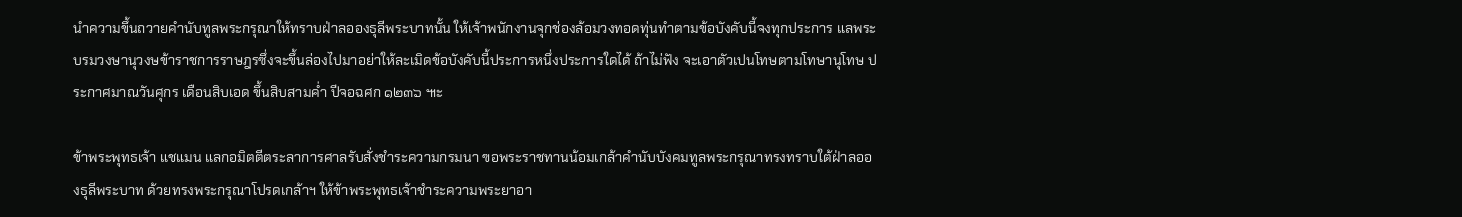นำความขึ้นถวายคำนับทูลพระกรุณาให้ทราบฝ่าลอองธุลีพระบาทนั้น ให้เจ้าพนักงานจุกช่องล้อมวงทอดทุ่นทำตามข้อบังคับนี้จงทุกประการ แลพระบรมวงษานุวงษข้าราชการราษฎรซึ่งจะขึ้นล่องไปมาอย่าให้ละเมิดข้อบังคับนี้ประการหนึ่งประการใดได้ ถ้าไม่ฟัง จะเอาตัวเปนโทษตามโทษานุโทษ ประกาศมาณวันศุกร เดือนสิบเอด ขึ้นสิบสามค่ำ ปีจอฉศก ๑๒๓๖ ๚ะ

ข้าพระพุทธเจ้า แชแมน แลกอมิตตีตระลาการศาลรับสั่งชำระความกรมนา ฃอพระราชทานน้อมเกล้าคำนับบังคมทูลพระกรุณาทรงทราบใต้ฝ่าลอองธุลีพระบาท ด้วยทรงพระกรุณาโปรดเกล้าฯ ให้ข้าพระพุทธเจ้าชำระความพระยาอา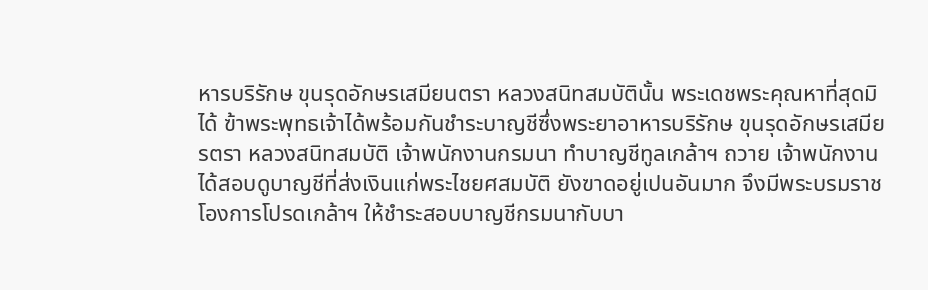หารบริรักษ ขุนรุดอักษรเสมียนตรา หลวงสนิทสมบัตินั้น พระเดชพระคุณหาที่สุดมิได้ ฃ้าพระพุทธเจ้าได้พร้อมกันชำระบาญชีซึ่งพระยาอาหารบริรักษ ขุนรุดอักษรเสมียรตรา หลวงสนิทสมบัติ เจ้าพนักงานกรมนา ทำบาญชีทูลเกล้าฯ ถวาย เจ้าพนักงานได้สอบดูบาญชีที่ส่งเงินแก่พระไชยศสมบัติ ยังฃาดอยู่เปนอันมาก จึงมีพระบรมราชโองการโปรดเกล้าฯ ให้ชำระสอบบาญชีกรมนากับบา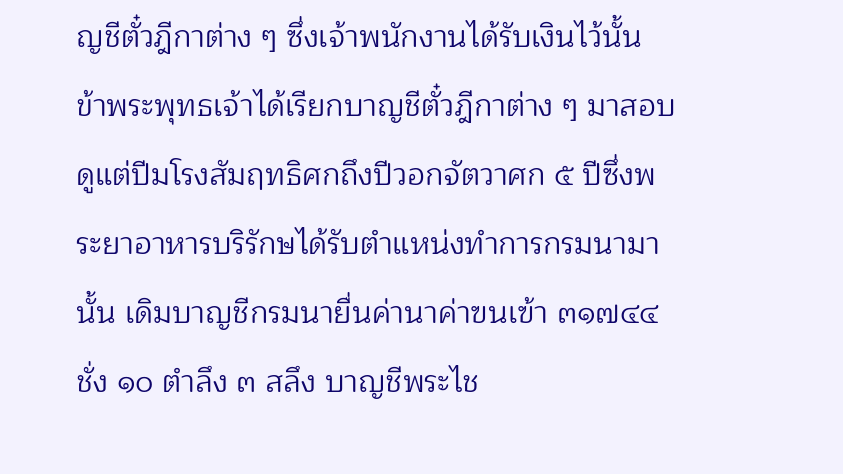ญชีตั๋วฎีกาต่าง ๆ ซึ่งเจ้าพนักงานได้รับเงินไว้นั้น ข้าพระพุทธเจ้าได้เรียกบาญชีตั๋วฎีกาต่าง ๆ มาสอบดูแต่ปีมโรงสัมฤทธิศกถึงปีวอกจัตวาศก ๕ ปีซึ่งพระยาอาหารบริรักษได้รับตำแหน่งทำการกรมนามานั้น เดิมบาญชีกรมนายื่นค่านาค่าฃนเฃ้า ๓๑๗๔๔ ชั่ง ๑๐ ตำลึง ๓ สลึง บาญชีพระไช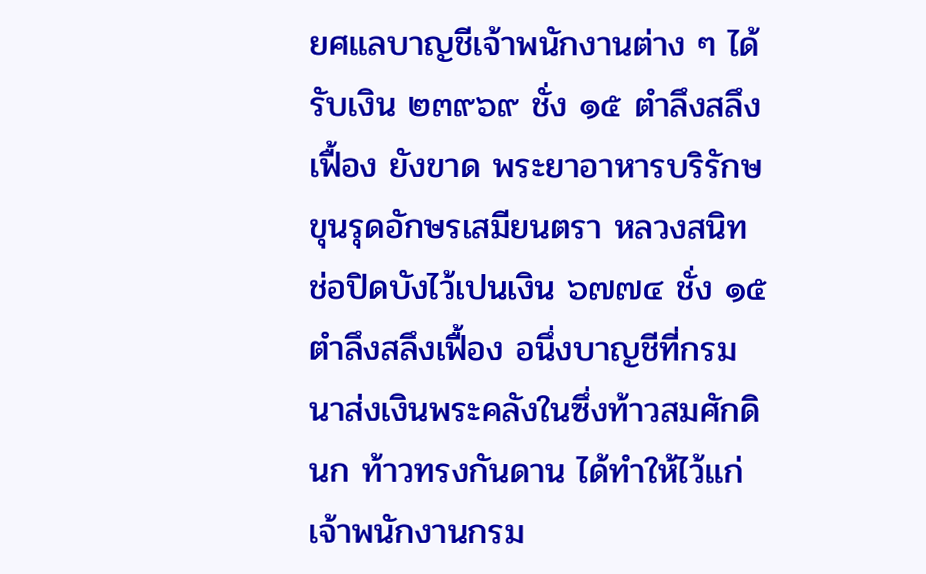ยศแลบาญชีเจ้าพนักงานต่าง ๆ ได้รับเงิน ๒๓๙๖๙ ชั่ง ๑๕ ตำลึงสลึงเฟื้อง ยังขาด พระยาอาหารบริรักษ ขุนรุดอักษรเสมียนตรา หลวงสนิท ช่อปิดบังไว้เปนเงิน ๖๗๗๔ ชั่ง ๑๕ ตำลึงสลึงเฟื้อง อนึ่งบาญชีที่กรมนาส่งเงินพระคลังในซึ่งท้าวสมศักดินก ท้าวทรงกันดาน ได้ทำให้ไว้แก่เจ้าพนักงานกรม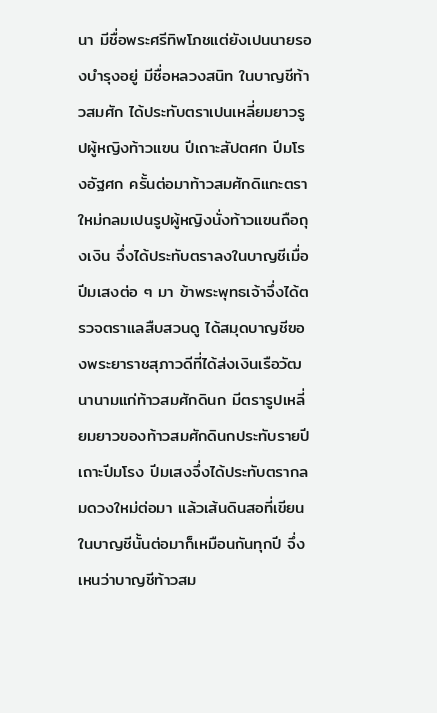นา มีชื่อพระศรีทิพโภชแต่ยังเปนนายรองบำรุงอยู่ มีชื่อหลวงสนิท ในบาญชีท้าวสมศัก ได้ประทับตราเปนเหลี่ยมยาวรูปผู้หญิงท้าวแฃน ปีเถาะสัปตศก ปีมโรงอัฐศก ครั้นต่อมาท้าวสมศักดิแกะตราใหม่กลมเปนรูปผู้หญิงนั่งท้าวแฃนถือถุงเงิน จึ่งได้ประทับตราลงในบาญชีเมื่อปีมเสงต่อ ๆ มา ข้าพระพุทธเจ้าจึ่งได้ตรวจตราแลสืบสวนดู ได้สมุดบาญชีฃองพระยาราชสุภาวดีที่ได้ส่งเงินเรือวัฒนานามแก่ท้าวสมศักดินก มีตรารูปเหลี่ยมยาวของท้าวสมศักดินกประทับรายปีเถาะปีมโรง ปีมเสงจึ่งได้ประทับตรากลมดวงใหม่ต่อมา แล้วเส้นดินสอที่เขียนในบาญชีนั้นต่อมาก็เหมือนกันทุกปี จึ่งเหนว่าบาญชีท้าวสม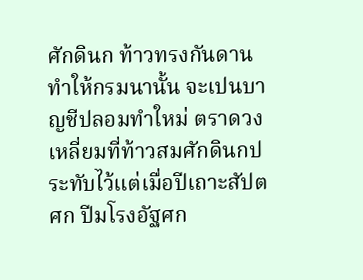ศักดินก ท้าวทรงกันดาน ทำให้กรมนานั้น จะเปนบาญชีปลอมทำใหม่ ตราดวงเหลี่ยมที่ท้าวสมศักดินกประทับไว้แต่เมื่อปีเถาะสัปตศก ปีมโรงอัฐศก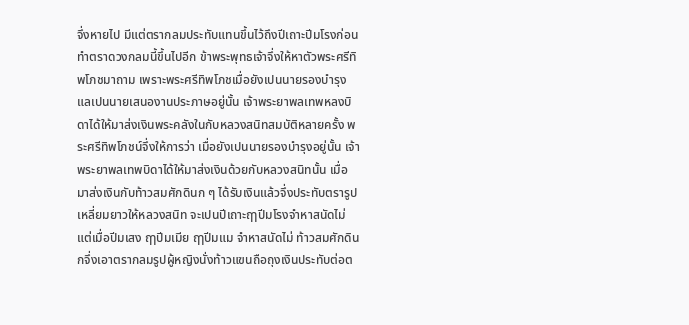จึ่งหายไป มีแต่ตรากลมประทับแทนขึ้นไว้ถึงปีเถาะปีมโรงก่อนทำตราดวงกลมนี้ขึ้นไปอีก ข้าพระพุทธเจ้าจึ่งให้หาตัวพระศรีทิพโภชมาถาม เพราะพระศรีทิพโภชเมื่อยังเปนนายรองบำรุงแลเปนนายเสนองานประภาษอยู่นั้น เจ้าพระยาพลเทพหลงบิดาได้ให้มาส่งเงินพระคลังในกับหลวงสนิทสมบัติหลายครั้ง พระศรีทิพโภชน์จึ่งให้การว่า เมื่อยังเปนนายรองบำรุงอยู่นั้น เจ้าพระยาพลเทพบิดาได้ให้มาส่งเงินด้วยกับหลวงสนิทนั้น เมื่อมาส่งเงินกับท้าวสมศักดินก ๆ ได้รับเงินแล้วจึ่งประทับตรารูปเหลี่ยมยาวให้หลวงสนิท จะเปนปีเถาะฤๅปีมโรงจำหาสนัดไม่ แต่เมื่อปีมเสง ฤๅปีมเมีย ฤๅปีมแม จำหาสนัดไม่ ท้าวสมศักดินกจึ่งเอาตรากลมรูปผู้หญิงนั่งท้าวแฃนถือถุงเงินประทับต่อต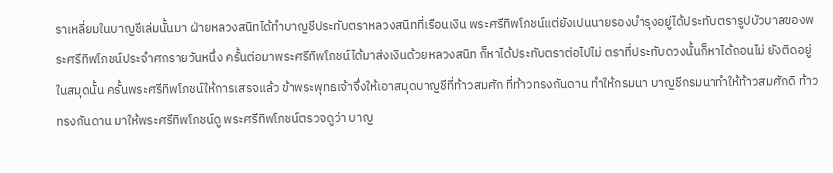ราเหลี่ยมในบาญชีเล่มนั้นมา ฝ่ายหลวงสนิทได้ทำบาญชีประทับตราหลวงสนิทที่เรือนเงิน พระศรีทิพโภชน์แต่ยังเปนนายรองบำรุงอยู่ได้ประทับตรารูปบัวบาลฃองพระศรีทิพโภชน์ประจำศกรายวันหนึ่ง ครั้นต่อมาพระศรีทิพโภชน์ได้มาส่งเงินด้วยหลวงสนิท ก็หาได้ประทับตราต่อไปไม่ ตราที่ประทับดวงนั้นก็หาได้ถอนไม่ ยังติดอยู่ในสมุดนั้น ครั้นพระศรีทิพโภชน์ให้การเสรจแล้ว ข้าพระพุทธเจ้าจึ่งให้เอาสมุดบาญชีที่ท้าวสมศัก ที่ท้าวทรงกันดาน ทำให้กรมนา บาญชีกรมนาทำให้ท้าวสมศักดิ ท้าวทรงกันดาน มาให้พระศรีทิพโภชน์ดู พระศรีทิพโภชน์ตรวจดูว่า บาญ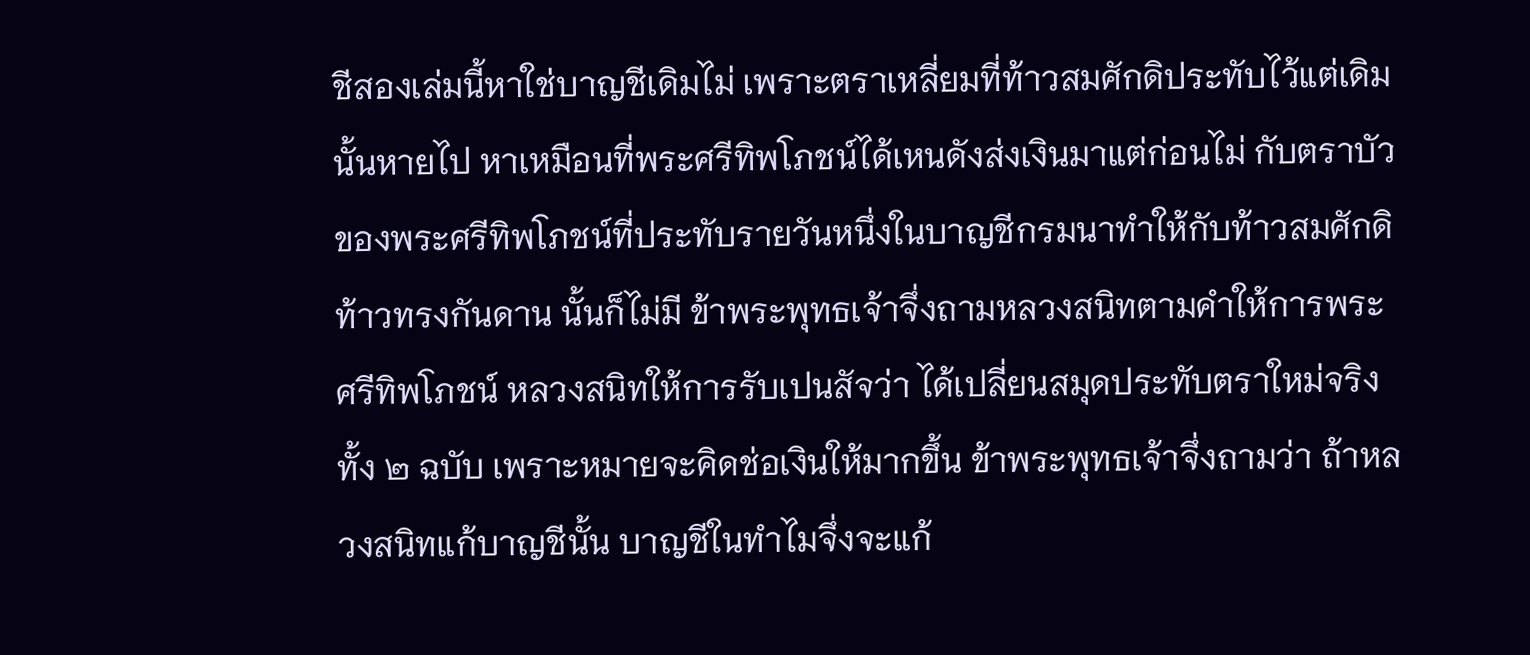ชีสองเล่มนี้หาใช่บาญชีเดิมไม่ เพราะตราเหลี่ยมที่ท้าวสมศักดิประทับไว้แต่เดิมนั้นหายไป หาเหมือนที่พระศรีทิพโภชน์ได้เหนดังส่งเงินมาแต่ก่อนไม่ กับตราบัวของพระศรีทิพโภชน์ที่ประทับรายวันหนึ่งในบาญชีกรมนาทำให้กับท้าวสมศักดิ ท้าวทรงกันดาน นั้นก็ไม่มี ข้าพระพุทธเจ้าจึ่งถามหลวงสนิทตามคำให้การพระศรีทิพโภชน์ หลวงสนิทให้การรับเปนสัจว่า ได้เปลี่ยนสมุดประทับตราใหม่จริงทั้ง ๒ ฉบับ เพราะหมายจะคิดช่อเงินให้มากขึ้น ข้าพระพุทธเจ้าจึ่งถามว่า ถ้าหลวงสนิทแก้บาญชีนั้น บาญชีในทำไมจึ่งจะแก้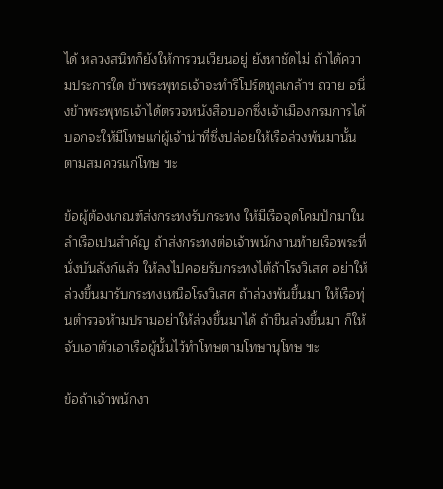ได้ หลวงสนิทก็ยังให้การวนเวียนอยู่ ยังหาชัดไม่ ถ้าได้ความประการใด ข้าพระพุทธเจ้าจะทำริโปร์ตทูลเกล้าฯ ถวาย อนึ่งข้าพระพุทธเจ้าได้ตรวจหนังสือบอกซึ่งเจ้าเมืองกรมการได้บอกจะให้มีโทษแก่ผู้เจ้าน่าที่ซึ่งปล่อยให้เรือล่วงพ้นมานั้นตามสมควรแก่โทษ ๚ะ

ข้อผู้ต้องเกณฑ์ส่งกระทงรับกระทง ให้มีเรือจุดโคมปักมาในลำเรือเปนสำคัญ ถ้าส่งกระทงต่อเจ้าพนักงานท้ายเรือพระที่นั่งบันลังก์แล้ว ให้ลงไปคอยรับกระทงไต้ถ้าโรงวิเสศ อย่าให้ล่วงขึ้นมารับกระทงเหนือโรงวิเสศ ถ้าล่วงพ้นขึ้นมา ให้เรือทุ่นตำรวจห้ามปรามอย่าให้ล่วงขึ้นมาได้ ถ้าขืนล่วงขึ้นมา ก็ให้จับเอาตัวเอาเรือผู้นั้นไว้ทำโทษตามโทษานุโทษ ๚ะ

ข้อถ้าเจ้าพนักงา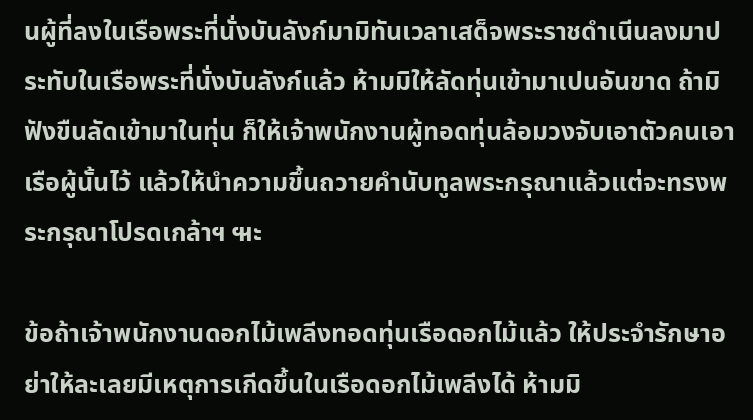นผู้ที่ลงในเรือพระที่นั่งบันลังก์มามิทันเวลาเสด็จพระราชดำเนีนลงมาประทับในเรือพระที่นั่งบันลังก์แล้ว ห้ามมิให้ลัดทุ่นเข้ามาเปนอันขาด ถ้ามิฟังขืนลัดเข้ามาในทุ่น ก็ให้เจ้าพนักงานผู้ทอดทุ่นล้อมวงจับเอาตัวคนเอาเรือผู้นั้นไว้ แล้วให้นำความขึ้นถวายคำนับทูลพระกรุณาแล้วแต่จะทรงพระกรุณาโปรดเกล้าฯ ๚ะ

ข้อถ้าเจ้าพนักงานดอกไม้เพลีงทอดทุ่นเรือดอกไม้แล้ว ให้ประจำรักษาอย่าให้ละเลยมีเหตุการเกีดขึ้นในเรือดอกไม้เพลีงได้ ห้ามมิ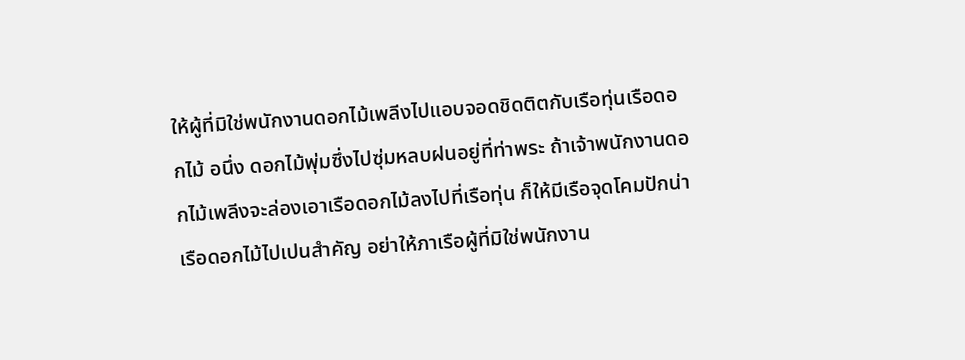ให้ผู้ที่มิใช่พนักงานดอกไม้เพลีงไปแอบจอดชิดติตกับเรือทุ่นเรือดอกไม้ อนึ่ง ดอกไม้พุ่มซึ่งไปซุ่มหลบฝนอยู่ที่ท่าพระ ถ้าเจ้าพนักงานดอกไม้เพลีงจะล่องเอาเรือดอกไม้ลงไปที่เรือทุ่น ก็ให้มีเรือจุดโคมปักน่าเรือดอกไม้ไปเปนสำคัญ อย่าให้ภาเรือผู้ที่มิใช่พนักงาน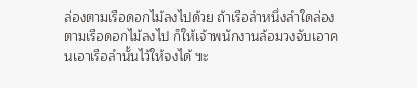ล่องตามเรือดอกไม้ลงไปด้วย ถ้าเรือลำหนึ่งลำใดล่องตามเรือดอกไม้ลงไป ก็ให้เจ้าพนักงานล้อมวงจับเอาคนเอาเรือลำนั้นไว้ให้จงได้ ๚ะ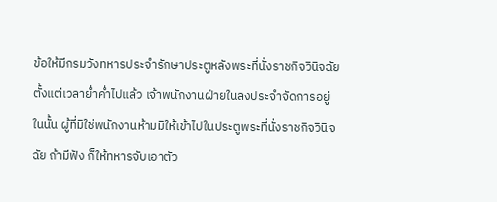ข้อให้มีกรมวังทหารประจำรักษาประตูหลังพระที่นั่งราชกิจวินิจฉัยตั้งแต่เวลาย่ำค่ำไปแล้ว เจ้าพนักงานฝ่ายในลงประจำจัดการอยู่ในนั้น ผู้ที่มิใช่พนักงานห้ามมิให้เข้าไปในประตูพระที่นั่งราชกิจวินิจฉัย ถ้ามีฟัง ก็ให้ทหารจับเอาตัว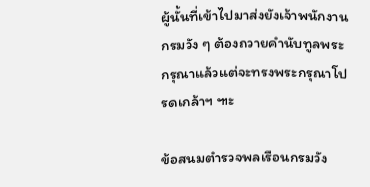ผู้นั้นที่เข้าไปมาส่งยังเจ้าพนักงานกรมวัง ๆ ต้องถวายคำนับทูลพระกรุณาแล้วแต่จะทรงพระกรุณาโปรดเกล้าฯ ๚ะ

ข้อสนมตำรวจพลเรือนกรมวัง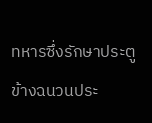ทหารซึ่งรักษาประตูข้างฉนวนประ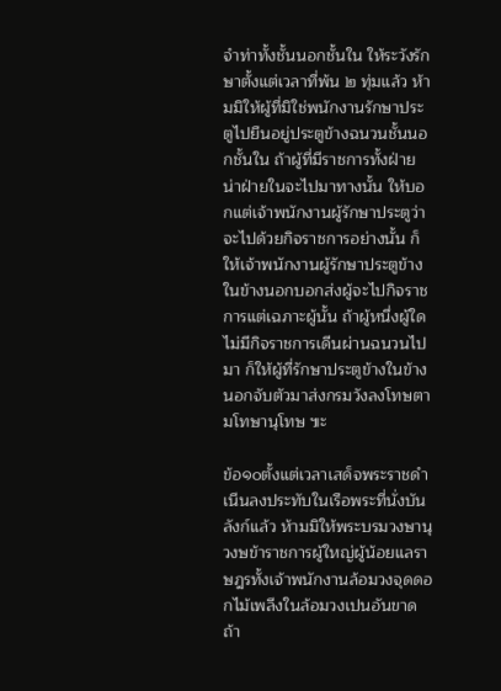จำท่าทั้งชั้นนอกชั้นใน ให้ระวังรักษาตั้งแต่เวลาที่พ้น ๒ ทุ่มแล้ว ห้ามมิให้ผู้ที่มิใช่พนักงานรักษาประตูไปยืนอยู่ประตูข้างฉนวนชั้นนอกชั้นใน ถ้าผู้ที่มีราชการทั้งฝ่ายน่าฝ่ายในจะไปมาทางนั้น ให้บอกแต่เจ้าพนักงานผู้รักษาประตูว่าจะไปด้วยกิจราชการอย่างนั้น ก็ให้เจ้าพนักงานผู้รักษาประตูข้างในข้างนอกบอกส่งผู้จะไปกิจราชการแต่เฉภาะผู้นั้น ถ้าผู้หนึ่งผู้ใดไม่มีกิจราชการเดีนผ่านฉนวนไปมา ก็ให้ผู้ที่รักษาประตูข้างในข้างนอกจับตัวมาส่งกรมวังลงโทษตามโทษานุโทษ ๚ะ

ข้อ๑๐ตั้งแต่เวลาเสด็จพระราชดำเนีนลงประทับในเรือพระที่นั่งบันลังก์แล้ว ห้ามมิให้พระบรมวงษานุวงษข้าราชการผู้ใหญ่ผู้น้อยแลราษฎรทั้งเจ้าพนักงานล้อมวงจุดดอกไม้เพลีงในล้อมวงเปนอันขาด ถ้า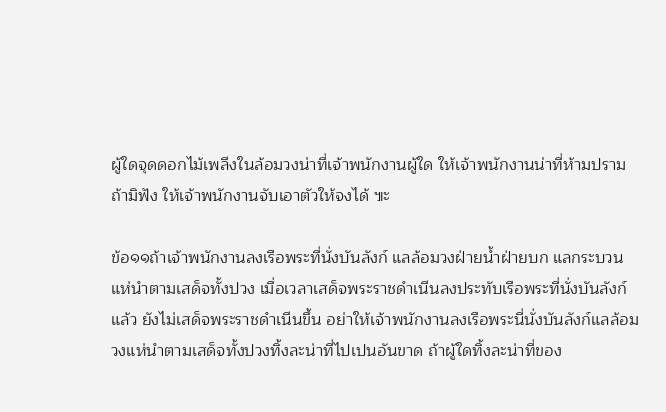ผู้ใดจุดดอกไม้เพลีงในล้อมวงน่าที่เจ้าพนักงานผู้ใด ให้เจ้าพนักงานน่าที่ห้ามปราม ถ้ามิฟัง ให้เจ้าพนักงานจับเอาตัวให้จงได้ ๚ะ

ข้อ๑๑ถ้าเจ้าพนักงานลงเรือพระที่นั่งบันลังก์ แลล้อมวงฝ่ายน้ำฝ่ายบก แลกระบวนแห่นำตามเสด็จทั้งปวง เมื่อเวลาเสด็จพระราชดำเนีนลงประทับเรือพระที่นั่งบันลังก์แล้ว ยังไม่เสด็จพระราชดำเนีนขึ้น อย่าให้เจ้าพนักงานลงเรือพระนี่นั่งบันลังก์แลล้อมวงแห่นำตามเสด็จทั้งปวงทิ้งละน่าที่ไปเปนอันขาด ถ้าผู้ใดทิ้งละน่าที่ของ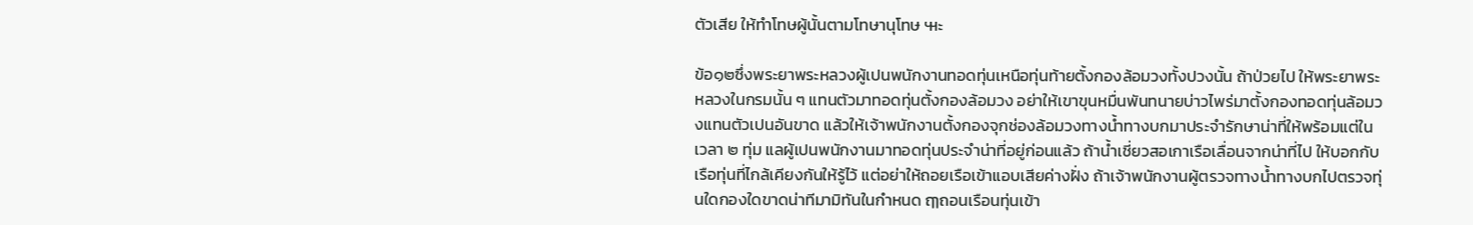ตัวเสีย ให้ทำโทษผู้นั้นตามโทษานุโทษ ๚ะ

ข้อ๑๒ซึ่งพระยาพระหลวงผู้เปนพนักงานทอดทุ่นเหนือทุ่นท้ายตั้งกองล้อมวงทั้งปวงนั้น ถ้าป่วยไป ให้พระยาพระหลวงในกรมนั้น ๆ แทนตัวมาทอดทุ่นตั้งกองล้อมวง อย่าให้เขาขุนหมื่นพันทนายบ่าวไพร่มาตั้งกองทอดทุ่นล้อมวงแทนตัวเปนอันขาด แล้วให้เจ้าพนักงานตั้งกองจุกช่องล้อมวงทางน้ำทางบกมาประจำรักษาน่าที่ให้พร้อมแต่ในเวลา ๒ ทุ่ม แลผู้เปนพนักงานมาทอดทุ่นประจำน่าที่อยู่ก่อนแล้ว ถ้าน้ำเชี่ยวสอเกาเรือเลื่อนจากน่าที่ไป ให้บอกกับเรือทุ่นที่ไกล้เคียงกันให้รู้ไว้ แต่อย่าให้ถอยเรือเข้าแอบเสียค่างฝั่ง ถ้าเจ้าพนักงานผู้ตรวจทางน้ำทางบกไปตรวจทุ่นใดกองใดขาดน่าทีมามิทันในกำหนด ฤๅถอนเรือนทุ่นเข้า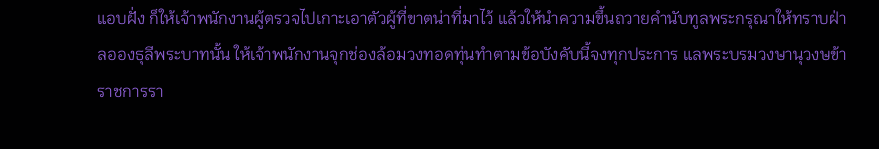แอบฝั่ง ก็ให้เจ้าพนักงานผู้ตรวจไปเกาะเอาตัวผู้ที่ขาตน่าที่มาไว้ แล้วให้นำความขึ้นถวายคำนับทูลพระกรุณาให้ทราบฝ่าลอองธุลีพระบาทนั้น ให้เจ้าพนักงานจุกช่องล้อมวงทอดทุ่นทำตามข้อบังคับนี้จงทุกประการ แลพระบรมวงษานุวงษข้าราชการรา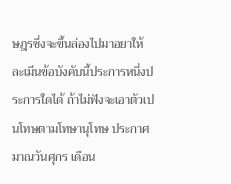ษฎรซึ่งจะขึ้นล่องไปมาอยาให้ละเมีนข้อบังคับนี้ประการหนึ่งประการใดได้ ถ้าไม่ฟังจะเอาตัวเปนโทษตามโทษานุโทษ ประกาศมาณวันศุกร เดือน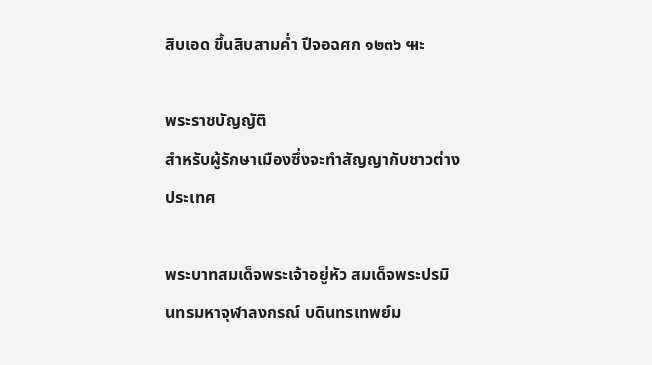สิบเอด ขึ้นสิบสามค่ำ ปีจอฉศก ๑๒๓๖ ๚ะ

พระราชบัญญัติ
สำหรับผู้รักษาเมืองซึ่งจะทำสัญญากับชาวต่างประเทศ

พระบาทสมเด็จพระเจ้าอยู่หัว สมเด็จพระปรมินทรมหาจุฬาลงกรณ์ บดินทรเทพย์ม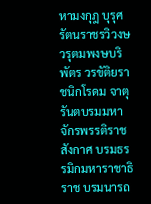หามงกุฎ บุรุศรัตนราชรวิวงษ วรุตมพงษบริพัตร วรขัติยราชนิกโรดม จาตุรันตบรมมหา จักรพรรติราชสังกาศ บรมธรรมิกมหาราชาธิราช บรมนารถ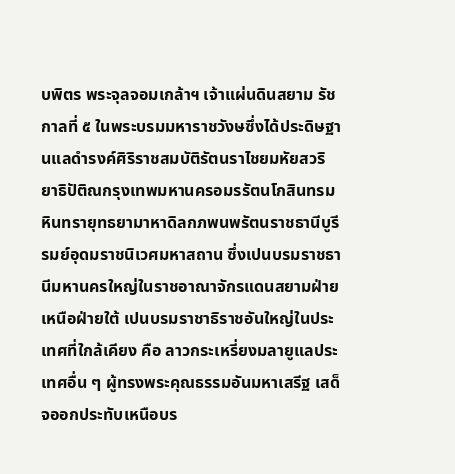บพิตร พระจุลจอมเกล้าฯ เจ้าแผ่นดินสยาม รัชกาลที่ ๕ ในพระบรมมหาราชวังษซึ่งได้ประดิษฐานแลดำรงค์ศิริราชสมบัติรัตนราไชยมหัยสวริยาธิปัติณกรุงเทพมหานครอมรรัตนโกสินทรมหินทรายุทธยามาหาดิลกภพนพรัตนราชธานีบูรีรมย์อุดมราชนิเวศมหาสถาน ซึ่งเปนบรมราชธานีมหานครใหญ่ในราชอาณาจักรแดนสยามฝ่ายเหนือฝ่ายใต้ เปนบรมราชาธิราชอันใหญ่ในประเทศที่ใกล้เคียง คือ ลาวกระเหรี่ยงมลายูแลประเทศอื่น ๆ ผู้ทรงพระคุณธรรมอันมหาเสรีฐ เสด็จออกประทับเหนือบร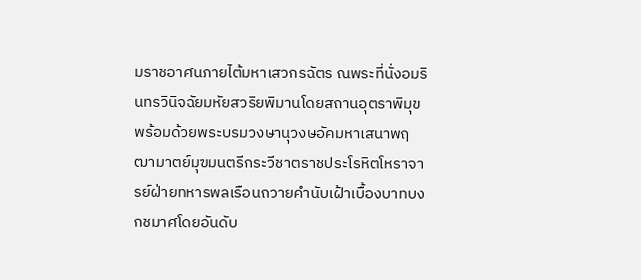มราชอาศนภายไต้มหาเสวกรฉัตร ณพระที่นั่งอมรินทรวินิจฉัยมหัยสวริยพิมานโดยสถานอุตราพิมุข พร้อมด้วยพระบรมวงษานุวงษอัคมหาเสนาพฤฒามาตย์มุฃมนตรีกระวีชาตราชประโรหิตโหราจารย์ฝ่ายทหารพลเรือนถวายคำนับเฝ้าเบื้องบาทบงกชมาศโดยอันดับ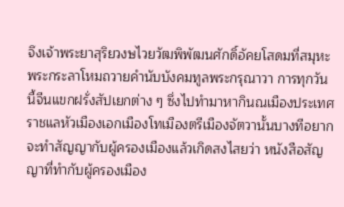จึงเจ้าพระยาสุริยวงษไวยวัฒพิพัฒนศักดิ์อัคยโสดมที่สมุหะพระกระลาโหมถวายคำนับบังคมทูลพระกรุณาวา การทุกวันนี้จีนแขกฝรั่งสัปเยกต่าง ๆ ซึ่งไปทำมาหากินณเมืองประเทศราชแลหัวเมืองเอกเมืองโทเมืองตรีเมืองจัตวานั้นบางทีอยากจะทำสัญญากับผู้ครองเมืองแล้วเกิดสงไสยว่า หนังสือสัญญาที่ทำกับผู้ครองเมือง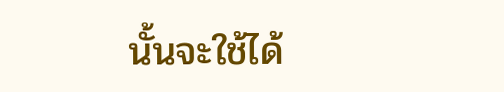นั้นจะใช้ได้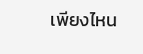เพียงไหน